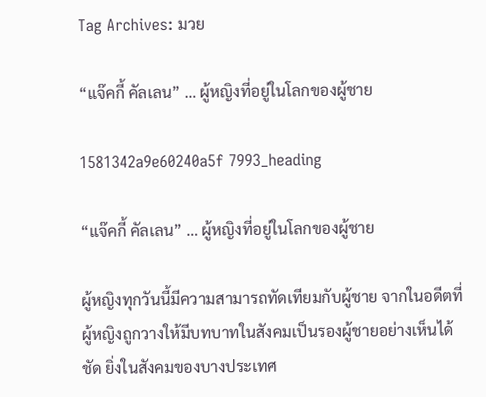Tag Archives: มวย

“แจ๊คกี้ คัลเลน” … ผู้หญิงที่อยู่ในโลกของผู้ชาย

1581342a9e60240a5f 7993_heading

“แจ๊คกี้ คัลเลน” … ผู้หญิงที่อยู่ในโลกของผู้ชาย

ผู้หญิงทุกวันนี้มีความสามารถทัดเทียมกับผู้ชาย จากในอดีตที่ผู้หญิงถูกวางให้มีบทบาทในสังคมเป็นรองผู้ชายอย่างเห็นได้ชัด ยิ่งในสังคมของบางประเทศ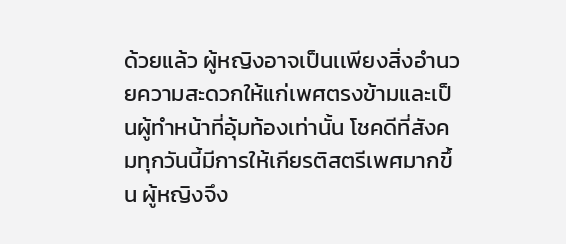ด้วยแล้ว ผู้หญิงอาจเป็นเเพียงสิ่งอำนวยความสะดวกให้แก่เพศตรงข้ามและเป็นผู้ทำหน้าที่อุ้มท้องเท่านั้น โชคดีที่สังคมทุกวันนี้มีการให้เกียรติสตรีเพศมากขึ้น ผู้หญิงจึง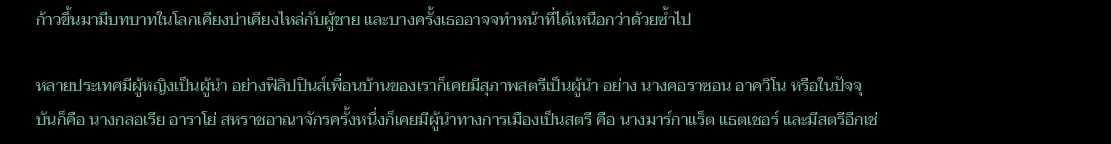ก้าวขึ้นมามีบทบาทในโลกเคียงบ่าเคียงไหล่กับผู้ชาย และบางครั้งเธออาจจทำหน้าที่ได้เหนือกว่าด้วยซ้ำไป

หลายประเทศมีผู้หญิงเป็นผู้นำ อย่างฟิลิปปินส์เพื่อนบ้านของเราก็เคยมีสุภาพสตรีเป็นผู้นำ อย่าง นางคอราซอน อาควิโน หรือในปัจจุบันก็คือ นางกลอเรีย อาราโย่ สหราชอาณาจักรครั้งหนึ่งก็เคยมีผู้นำทางการเมืองเป็นสตรี คือ นางมาร์กาแร็ต แธตเชอร์ และมีสตรีอีกเช่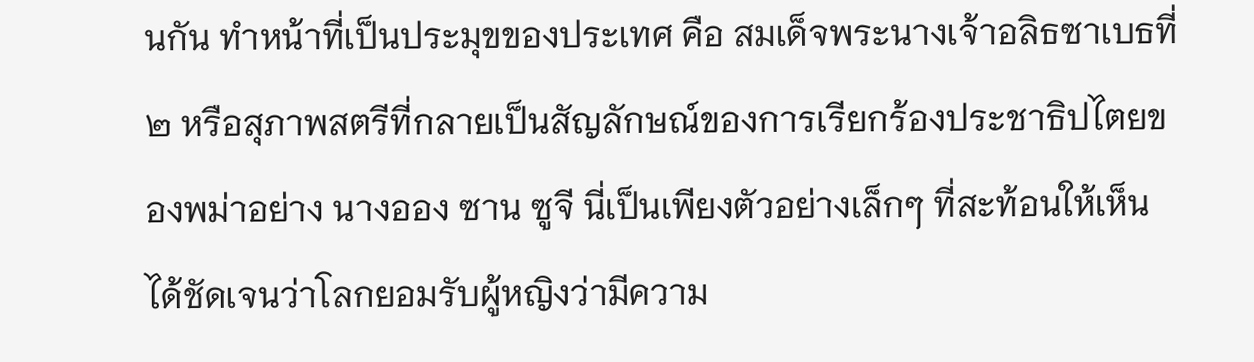นกัน ทำหน้าที่เป็นประมุขของประเทศ คือ สมเด็จพระนางเจ้าอลิธซาเบธที่ ๒ หรือสุภาพสตรีที่กลายเป็นสัญลักษณ์ของการเรียกร้องประชาธิปไตยของพม่าอย่าง นางออง ซาน ซูจี นี่เป็นเพียงตัวอย่างเล็กๆ ที่สะท้อนให้เห็นได้ชัดเจนว่าโลกยอมรับผู้หญิงว่ามีความ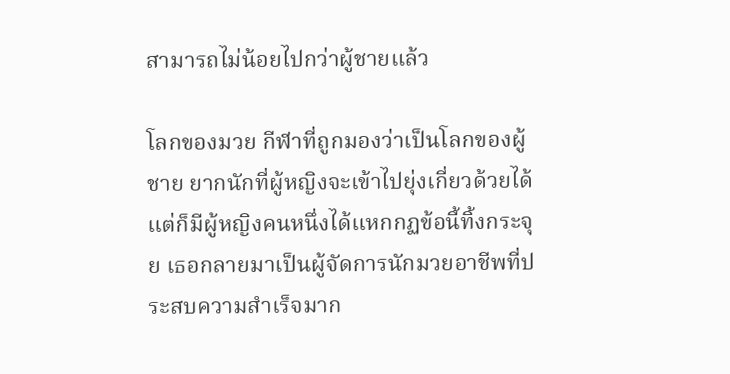สามารถไม่น้อยไปกว่าผู้ชายแล้ว

โลกของมวย กีฬาที่ถูกมองว่าเป็นโลกของผู้ชาย ยากนักที่ผู้หญิงจะเข้าไปยุ่งเกี่ยวด้วยได้ แต่ก็มีผู้หญิงคนหนึ่งได้แหกกฏข้อนี้ทิ้งกระจุย เธอกลายมาเป็นผู้จัดการนักมวยอาชีพที่ประสบความสำเร็จมาก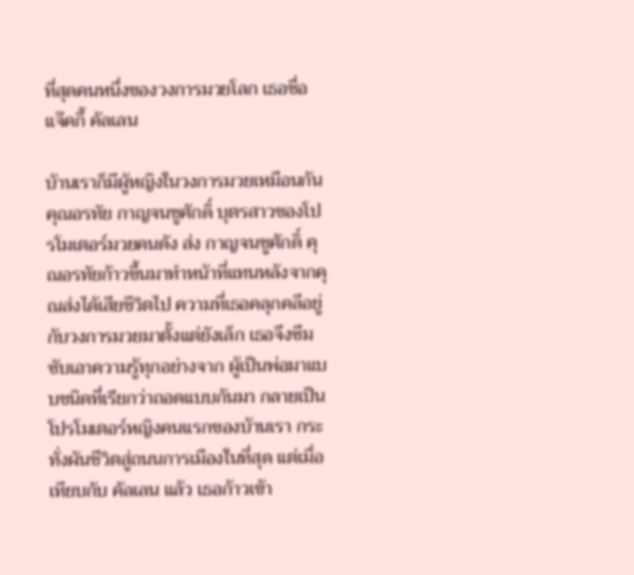ที่สุดคนหนึ่งของวงการมวยโลก เธอชื่อ แจ๊คกี้ คัลเลน

บ้านเราก็มีผู้หญิงในวงการมวยเหมือนกัน คุณอรทัย กาญจนชูศักดิ์ บุตรสาวของโปรโมเตอร์มวยคนดัง ส่ง กาญจนชูศักดิ์ คุณอรทัยก้าวขึ้นมาทำหน้าที่แทนหลังจากคุณส่งได้เสียชีวิตไป ความที่เธอคลุกคลีอยู่กับวงการมวยมาตั้งแต่ยังเล็ก เธอจึงซึมซับเอาความรู้ทุกอย่างจาก ผู้เป็นพ่อมาแบบชนิดที่เรียกว่าถอดแบบกันมา กลายเป็นโปรโมเตอร์หญิงคนแรกของบ้านเรา กระทั่งผันชีวิตสู่ถนนการเมืองในที่สุด แต่เมื่อเทียบกับ คัลเลน แล้ว เธอก้าวเข้า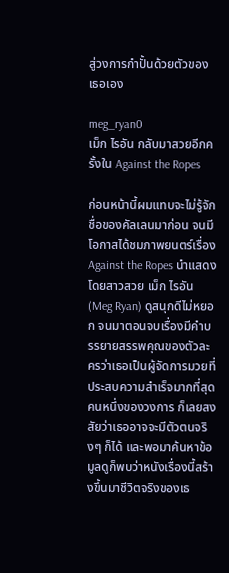สู่วงการกำปั้นด้วยตัวของเธอเอง

meg_ryan0
เม็ก ไรอัน กลับมาสวยอีกครั้งใน Against the Ropes

ก่อนหน้านี้ผมแทบจะไม่รู้จักชื่อของคัลเลนมาก่อน จนมีโอกาสได้ชมภาพยนตร์เรื่อง Against the Ropes นำแสดงโดยสาวสวย เม็ก ไรอัน (Meg Ryan) ดูสนุกดีไม่หยอก จนมาตอนจบเรื่องมีคำบรรยายสรรพคุณของตัวละครว่าเธอเป็นผู้จัดการมวยที่ประสบความสำเร็จมากที่สุดคนหนึ่งของวงการ ก็เลยสงสัยว่าเธออาจจะมีตัวตนจริงๆ ก็ได้ และพอมาค้นหาข้อมูลดูก็พบว่าหนังเรื่องนี้สร้างขึ้นมาชีวิตจริงของเธ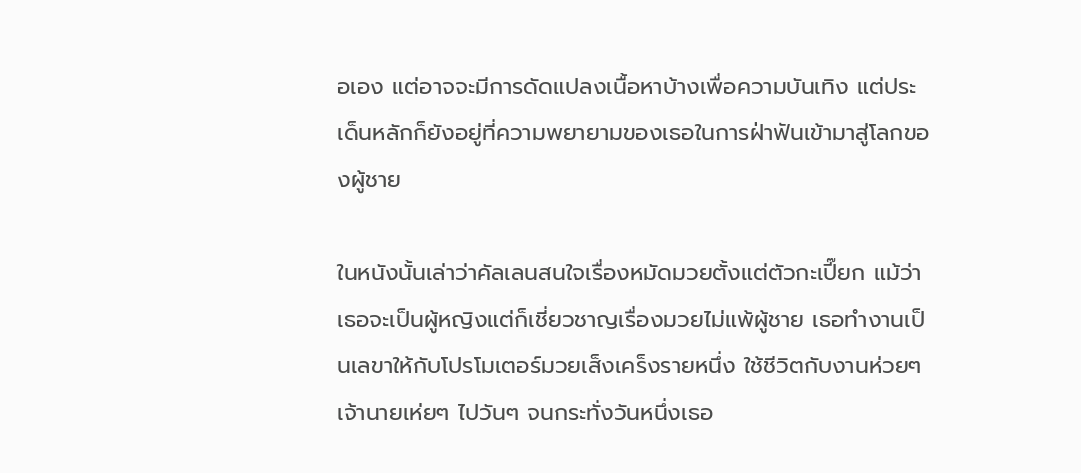อเอง แต่อาจจะมีการดัดแปลงเนื้อหาบ้างเพื่อความบันเทิง แต่ประเด็นหลักก็ยังอยู่ที่ความพยายามของเธอในการฝ่าฟันเข้ามาสู่โลกของผู้ชาย

ในหนังนั้นเล่าว่าคัลเลนสนใจเรื่องหมัดมวยตั้งแต่ตัวกะเปี๊ยก แม้ว่าเธอจะเป็นผู้หญิงแต่ก็เชี่ยวชาญเรื่องมวยไม่แพ้ผู้ชาย เธอทำงานเป็นเลขาให้กับโปรโมเตอร์มวยเส็งเคร็งรายหนึ่ง ใช้ชีวิตกับงานห่วยๆ เจ้านายเห่ยๆ ไปวันๆ จนกระทั่งวันหนึ่งเธอ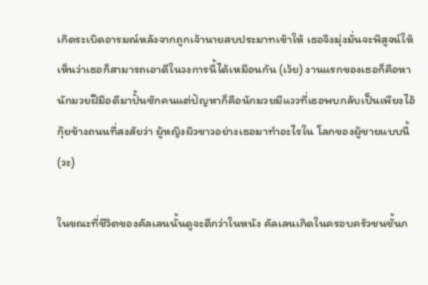เกิดระเบิดอารมณ์หลังจากถูกเจ้านายสบประมาทเข้าให้ เธอจึงมุ่งมั่นจะพิสูจน์ให้เห็นว่าเธอก็สามารถเอาดีในวงการนี้ได้เหมือนกัน (เว้ย) งานแรกของเธอก็คือหานักมวยฝีมือดีมาปั้นซักคนแต่ปัญหาก็คือนักมวยมีแววที่เธอพบกลับเป็นเพียงไอ้กุ๊ยข้างถนนที่สงสัยว่า ผู้หญิงผิวขาวอย่างเธอมาทำอะไรใน โลกของผู้ชายแบบนี้ (วะ)

ในขณะที่ชีวิตของคัลเลนนั้นดูจะดีกว่าในหนัง คัลเลนเกิดในครอบครัวชนชั้นก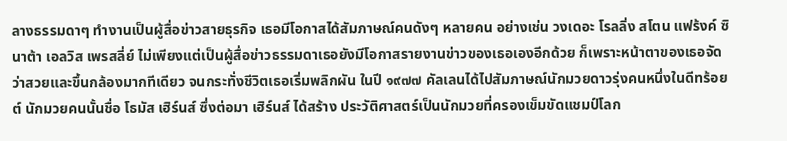ลางธรรมดาๆ ทำงานเป็นผู้สื่อข่าวสายธุรกิจ เธอมีโอกาสได้สัมภาษณ์คนดังๆ หลายคน อย่างเช่น วงเดอะ โรลลิ่ง สโตน แฟร้งค์ ซินาต้า เอลวิส เพรสลี่ย์ ไม่เพียงแต่เป็นผู้สื่อข่าวธรรมดาเธอยังมีโอกาสรายงานข่าวของเธอเองอีกด้วย ก็เพราะหน้าตาของเธอจัดว่าสวยและขึ้นกล้องมากทีเดียว จนกระทั่งชีวิตเธอเริ่มพลิกผัน ในปี ๑๙๗๗ คัลเลนได้ไปสัมภาษณ์นักมวยดาวรุ่งคนหนึ่งในดีทร้อยต์ นักมวยคนนั้นชื่อ โธมัส เฮิร์นส์ ซึ่งต่อมา เฮิร์นส์ ได้สร้าง ประวัติศาสตร์เป็นนักมวยที่ครองเข็มขัดแชมป์โลก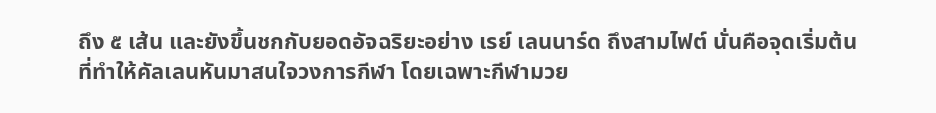ถึง ๕ เส้น และยังขึ้นชกกับยอดอัจฉริยะอย่าง เรย์ เลนนาร์ด ถึงสามไฟต์ นั่นคือจุดเริ่มต้นที่ทำให้คัลเลนหันมาสนใจวงการกีฬา โดยเฉพาะกีฬามวย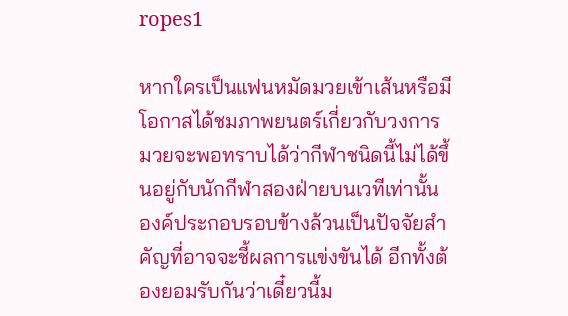ropes1

หากใครเป็นแฟนหมัดมวยเข้าเส้นหรือมีโอกาสได้ชมภาพยนตร์เกี่ยวกับวงการมวยจะพอทราบได้ว่ากีฬาชนิดนี้ไม่ได้ขึ้นอยู่กับนักกีฬาสองฝ่ายบนเวทีเท่านั้น องค์ประกอบรอบข้างล้วนเป็นปัจจัยสำคัญที่อาจจะชี้ผลการแข่งขันได้ อีกทั้งต้องยอมรับกันว่าเดี๋ยวนี้ม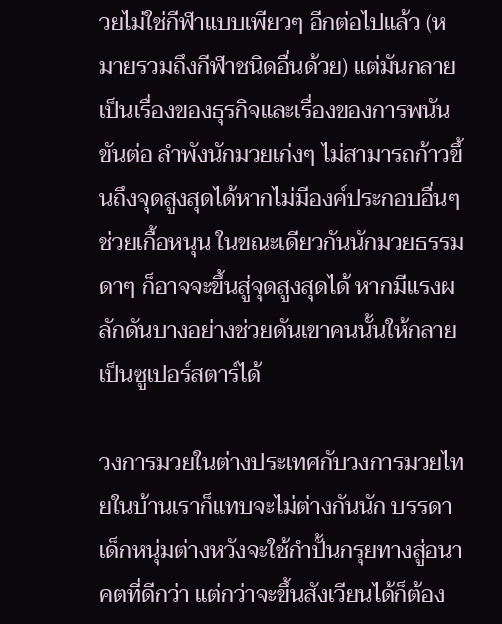วยไม่ใช่กีฬาแบบเพียวๆ อีกต่อไปแล้ว (หมายรวมถึงกีฬาชนิดอื่นด้วย) แต่มันกลายเป็นเรื่องของธุรกิจและเรื่องของการพนันขันต่อ ลำพังนักมวยเก่งๆ ไม่สามารถก้าวขึ้นถึงจุดสูงสุดได้หากไม่มีองค์ประกอบอื่นๆ ช่วยเกื้อหนุน ในขณะเดียวกันนักมวยธรรมดาๆ ก็อาจจะขึ้นสู่จุดสูงสุดได้ หากมีแรงผลักดันบางอย่างช่วยดันเขาคนนั้นให้กลายเป็นซูเปอร์สตาร์ได้

วงการมวยในต่างประเทศกับวงการมวยไทยในบ้านเราก็แทบจะไม่ต่างกันนัก บรรดาเด็กหนุ่มต่างหวังจะใช้กำปั้นกรุยทางสู่อนาคตที่ดีกว่า แต่กว่าจะขึ้นสังเวียนได้ก็ต้อง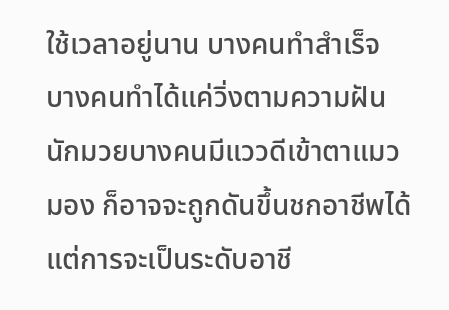ใช้เวลาอยู่นาน บางคนทำสำเร็จ บางคนทำได้แค่วิ่งตามความฝัน นักมวยบางคนมีแววดีเข้าตาแมวมอง ก็อาจจะถูกดันขึ้นชกอาชีพได้ แต่การจะเป็นระดับอาชี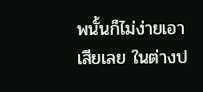พนั้นก็ไม่ง่ายเอาเสียเลย ในต่างป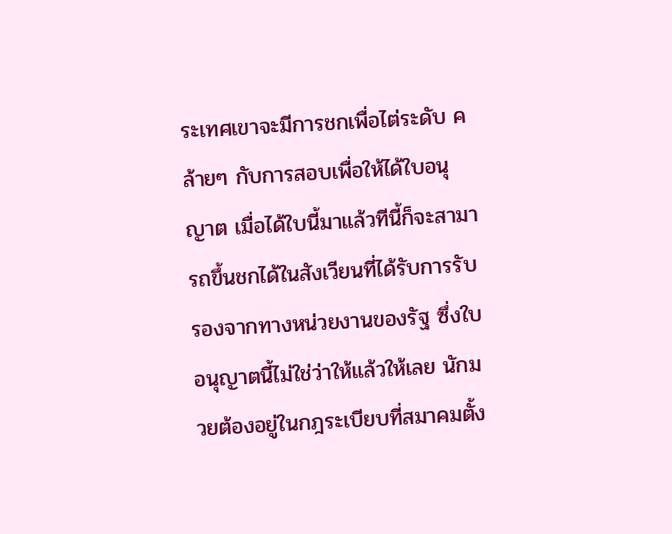ระเทศเขาจะมีการชกเพื่อไต่ระดับ คล้ายๆ กับการสอบเพื่อให้ได้ใบอนุญาต เมื่อได้ใบนี้มาแล้วทีนี้ก็จะสามารถขึ้นชกได้ในสังเวียนที่ได้รับการรับรองจากทางหน่วยงานของรัฐ ซึ่งใบอนุญาตนี้ไม่ใช่ว่าให้แล้วให้เลย นักมวยต้องอยู่ในกฎระเบียบที่สมาคมตั้ง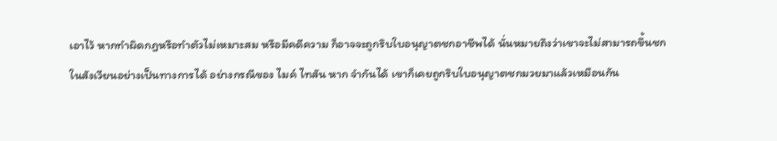เอาไว้ หากทำผิดกฎหรือทำตัวไม่เหมาะสม หรือมีคดีความ ก็อาจจะถูกริบใบอนุญาตชกอาชีพได้ นั่นหมายถึงว่าเขาจะไม่สามารถขึ้นชกในสังเวียนอย่างเป็นทางการได้ อย่างกรณีของ ไมค์ ไทสัน หาก จำกันได้ เขาก็เคยถูกริบใบอนุญาตชกมวยมาแล้วเหมือนกัน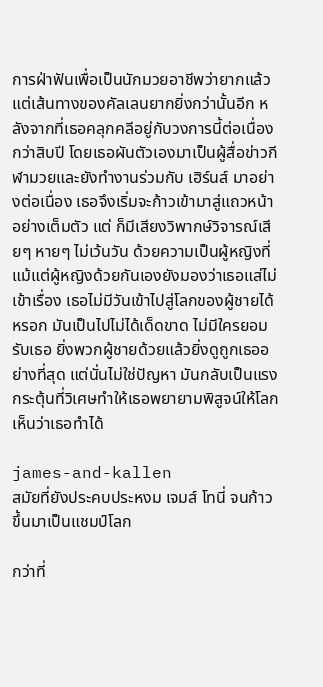การฝ่าฟันเพื่อเป็นนักมวยอาชีพว่ายากแล้ว แต่เส้นทางของคัลเลนยากยิ่งกว่านั้นอีก หลังจากที่เธอคลุกคลีอยู่กับวงการนี้ต่อเนื่องกว่าสิบปี โดยเธอผันตัวเองมาเป็นผู้สื่อข่าวกีฬามวยและยังทำงานร่วมกับ เฮิร์นส์ มาอย่างต่อเนื่อง เธอจึงเริ่มจะก้าวเข้ามาสู่แถวหน้าอย่างเต็มตัว แต่ ก็มีเสียงวิพากษ์วิจารณ์เสียๆ หายๆ ไม่เว้นวัน ด้วยความเป็นผู้หญิงที่แม้แต่ผู้หญิงด้วยกันเองยังมองว่าเธอแส่ไม่เข้าเรื่อง เธอไม่มีวันเข้าไปสู่โลกของผู้ชายได้หรอก มันเป็นไปไม่ได้เด็ดขาด ไม่มีใครยอมรับเธอ ยิ่งพวกผู้ชายด้วยแล้วยิ่งดูถูกเธออย่างที่สุด แต่นั่นไม่ใช่ปัญหา มันกลับเป็นแรงกระตุ้นที่วิเศษทำให้เธอพยายามพิสูจน์ให้โลกเห็นว่าเธอทำได้

james-and-kallen
สมัยที่ยังประคบประหงม เจมส์ โทนี่ จนก้าวขึ้นมาเป็นแชมป์โลก

กว่าที่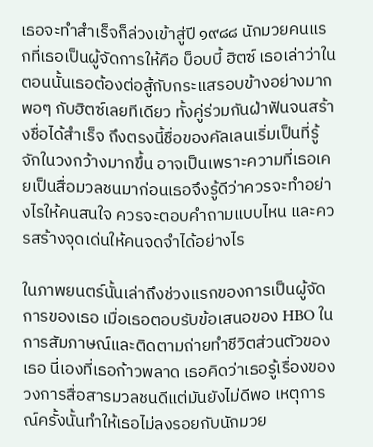เธอจะทำสำเร็จก็ล่วงเข้าสู่ปี ๑๙๘๘ นักมวยคนแรกที่เธอเป็นผู้จัดการให้คือ บ็อบบี้ ฮิตซ์ เธอเล่าว่าในตอนนั้นเธอต้องต่อสู้กับกระแสรอบข้างอย่างมากพอๆ กับฮิตซ์เลยทีเดียว ทั้งคู่ร่วมกันฝ่าฟันจนสร้างชื่อได้สำเร็จ ถึงตรงนี้ชื่อของคัลเลนเริ่มเป็นที่รู้จักในวงกว้างมากขึ้น อาจเป็นเพราะความที่เธอเคยเป็นสื่อมวลชนมาก่อนเธอจึงรู้ดีว่าควรจะทำอย่างไรให้คนสนใจ ควรจะตอบคำถามแบบไหน และควรสร้างจุดเด่นให้คนจดจำได้อย่างไร

ในภาพยนตร์นั้นเล่าถึงช่วงแรกของการเป็นผู้จัดการของเธอ เมื่อเธอตอบรับข้อเสนอของ HBO ในการสัมภาษณ์และติดตามถ่ายทำชีวิตส่วนตัวของเธอ นี่เองที่เธอก้าวพลาด เธอคิดว่าเธอรู้เรื่องของวงการสื่อสารมวลชนดีแต่มันยังไม่ดีพอ เหตุการณ์ครั้งนั้นทำให้เธอไม่ลงรอยกับนักมวย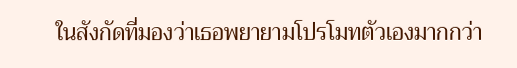ในสังกัดที่มองว่าเธอพยายามโปรโมทตัวเองมากกว่า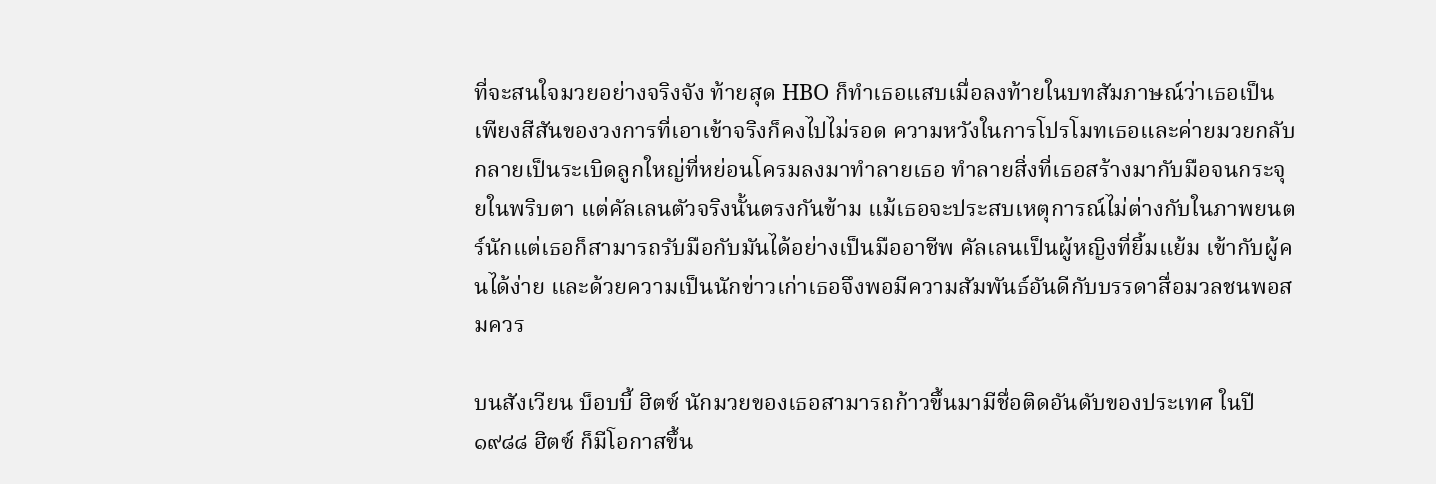ที่จะสนใจมวยอย่างจริงจัง ท้ายสุด HBO ก็ทำเธอแสบเมื่อลงท้ายในบทสัมภาษณ์ว่าเธอเป็นเพียงสีสันของวงการที่เอาเข้าจริงก็คงไปไม่รอด ความหวังในการโปรโมทเธอและค่ายมวยกลับกลายเป็นระเบิดลูกใหญ่ที่หย่อนโครมลงมาทำลายเธอ ทำลายสิ่งที่เธอสร้างมากับมือจนกระจุยในพริบตา แต่คัลเลนตัวจริงนั้นตรงกันข้าม แม้เธอจะประสบเหตุการณ์ไม่ต่างกับในภาพยนตร์นักแต่เธอก็สามารถรับมือกับมันได้อย่างเป็นมืออาชีพ คัลเลนเป็นผู้หญิงที่ยิ้มแย้ม เข้ากับผู้คนได้ง่าย และด้วยความเป็นนักข่าวเก่าเธอจึงพอมีความสัมพันธ์อันดีกับบรรดาสื่อมวลชนพอสมควร

บนสังเวียน บ็อบบี้ ฮิตซ์ นักมวยของเธอสามารถก้าวขึ้นมามีชื่อติดอันดับของประเทศ ในปี ๑๙๘๘ ฮิตซ์ ก็มีโอกาสขึ้น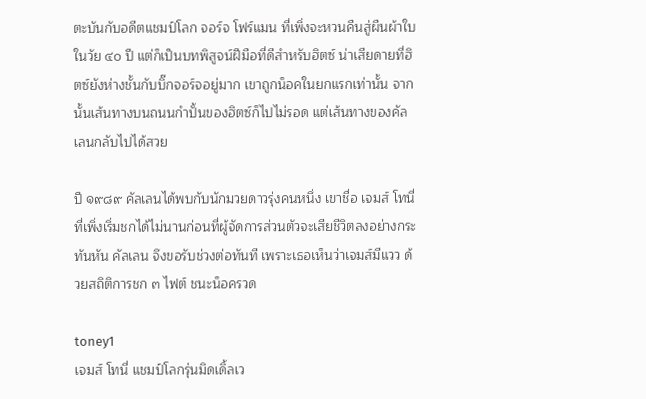ตะบันกับอดีตแชมป์โลก จอร์จ โฟร์แมน ที่เพิ่งจะหวนคืนสู่ผืนผ้าใบในวัย ๔๐ ปี แต่ก็เป็นบทพิสูจน์ฝีมือที่ดีสำหรับฮิตซ์ น่าเสียดายที่ฮิตซ์ยังห่างชั้นกับบิ๊กจอร์จอยู่มาก เขาถูกน็อคในยกแรกเท่านั้น จากนั้นเส้นทางบนถนนกำปั้นของฮิตซ์ก็ไปไม่รอด แต่เส้นทางของคัลเลนกลับไปได้สวย

ปี ๑๙๘๙ คัลเลนได้พบกับนักมวยดาวรุ่งคนหนึ่ง เขาชื่อ เจมส์ โทนี่ ที่เพิ่งเริ่มชกได้ไม่นานก่อนที่ผู้จัดการส่วนตัวจะเสียชีวิตลงอย่างกระทันหัน คัลเลน จึงขอรับช่วงต่อทันที เพราะเธอเห็นว่าเจมส์มีแวว ด้วยสถิติการชก ๓ ไฟต์ ชนะน็อครวด

toney1
เจมส์ โทนี่ แชมป์โลกรุ่นมิดเดิ้ลเว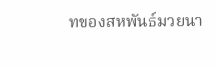ทของสหพันธ์มวยนา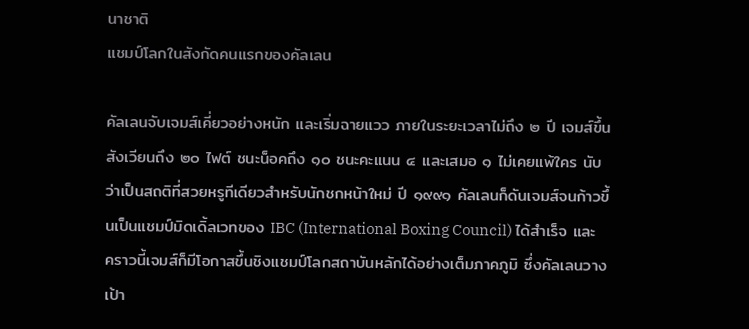นาชาติ
แชมป์โลกในสังกัดคนแรกของคัลเลน

คัลเลนจับเจมส์เคี่ยวอย่างหนัก และเริ่มฉายแวว ภายในระยะเวลาไม่ถึง ๒ ปี เจมส์ขึ้นสังเวียนถึง ๒๐ ไฟต์ ชนะน็อคถึง ๑๐ ชนะคะแนน ๔ และเสมอ ๑ ไม่เคยแพ้ใคร นับว่าเป็นสถติที่สวยหรูทีเดียวสำหรับนักชกหน้าใหม่ ปี ๑๙๙๑ คัลเลนก็ดันเจมส์จนก้าวขึ้นเป็นแชมป์มิดเดิ้ลเวทของ IBC (International Boxing Council) ได้สำเร็จ และคราวนี้เจมส์ก็มีโอกาสขึ้นชิงแชมป์โลกสถาบันหลักได้อย่างเต็มภาคภูมิ ซึ่งคัลเลนวางเป้า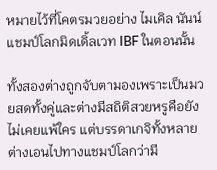หมายไว้ที่โคตรมวยอย่าง ไมเคิล นันน์ แชมป์โลกมิดเดิ้ลเวท IBF ในตอนนั้น

ทั้งสองต่างถูกจับตามองเพราะเป็นมวยสดทั้งคู่และต่างมีสถิติสวยหรูคือยังไม่เคยแพ้ใคร แต่บรรดาเกจิทั้งหลายต่างเอนไปทางแชมป์โลกว่ามี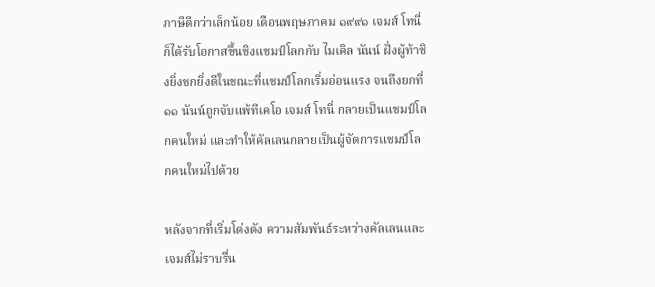ภาษีดีกว่าเล็กน้อย เดือนพฤษภาคม ๑๙๙๑ เจมส์ โทนี่ ก็ได้รับโอกาสขึ้นชิงแชมป์โลกกับ ไมเคิล นันน์ ฝั่งผู้ท้าชิงยิ่งชกยิ่งดีในขณะที่แชมป์โลกเริ่มอ่อนแรง จนถึงยกที่ ๑๑ นันน์ถูกจับแพ้ทีเคโอ เจมส์ โทนี่ กลายเป็นแชมป์โลกคนใหม่ และทำให้คัลเลนกลายเป็นผู้จัดการแชมป์โลกคนใหม่ไปด้วย

หลังจากที่เริ่มโด่งดัง ความสัมพันธ์ระหว่างคัลเลนและเจมส์ไม่ราบรื่น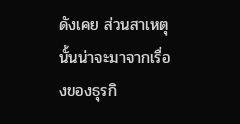ดังเคย ส่วนสาเหตุนั้นน่าจะมาจากเรื่องของธุรกิ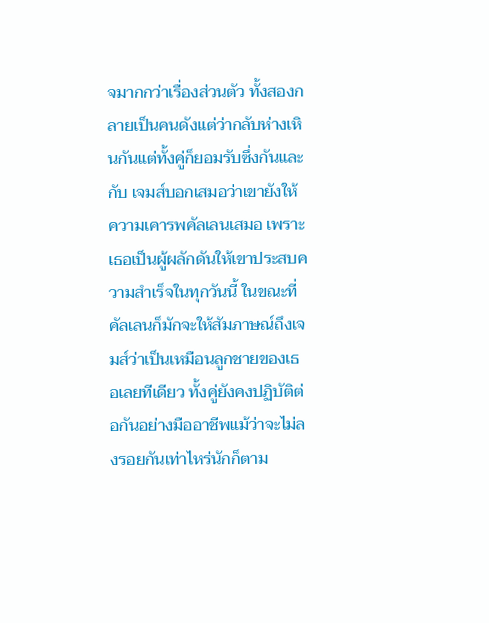จมากกว่าเรื่องส่วนตัว ทั้งสองกลายเป็นคนดังแต่ว่ากลับห่างเหินกันแต่ทั้งคู่ก็ยอมรับซึ่งกันและกับ เจมส์บอกเสมอว่าเขายังให้ความเคารพคัลเลนเสมอ เพราะเธอเป็นผู้ผลักดันให้เขาประสบความสำเร็จในทุกวันนี้ ในขณะที่คัลเลนก็มักจะให้สัมภาษณ์ถึงเจมส์ว่าเป็นเหมือนลูกชายของเธอเลยทีเดียว ทั้งคู่ยังคงปฏิบัติต่อกันอย่างมืออาชีพแม้ว่าจะไม่ลงรอยกันเท่าไหร่นักก็ตาม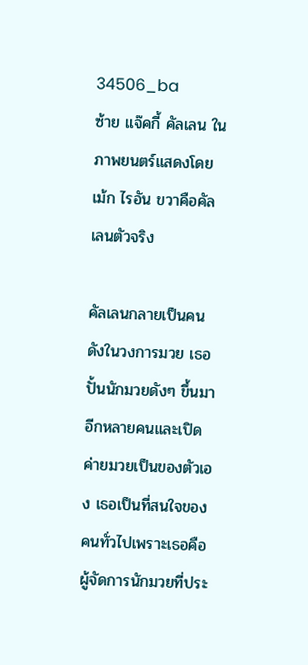34506_ba
ซ้าย แจ๊คกี้ คัลเลน ในภาพยนตร์แสดงโดย เม้ก ไรอัน ขวาคือคัลเลนตัวจริง

คัลเลนกลายเป็นคนดังในวงการมวย เธอปั้นนักมวยดังๆ ขึ้นมาอีกหลายคนและเปิดค่ายมวยเป็นของตัวเอง เธอเป็นที่สนใจของคนทั่วไปเพราะเธอคือผู้จัดการนักมวยที่ประ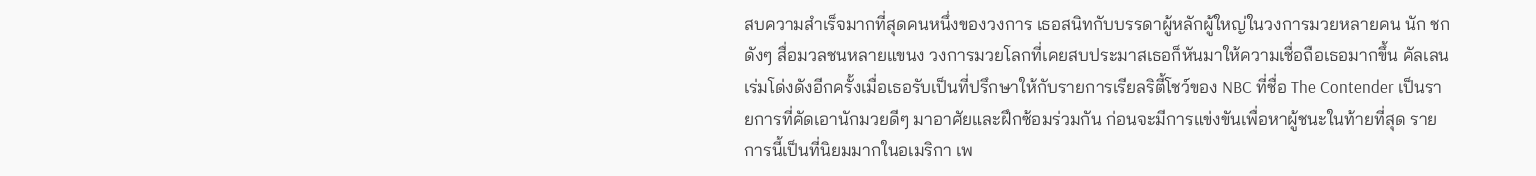สบความสำเร็จมากที่สุดคนหนึ่งของวงการ เธอสนิทกับบรรดาผู้หลักผู้ใหญ่ในวงการมวยหลายคน นัก ชกดังๆ สื่อมวลชนหลายแขนง วงการมวยโลกที่เคยสบประมาสเธอก็หันมาให้ความเชื่อถือเธอมากขึ้น คัลเลนเร่มโด่งดังอีกครั้งเมื่อเธอรับเป็นที่ปรึกษาให้กับรายการเรียลริตี้โชว์ของ NBC ที่ชื่อ The Contender เป็นรายการที่คัดเอานักมวยดีๆ มาอาศัยและฝึกซ้อมร่วมกัน ก่อนจะมีการแข่งขันเพื่อหาผู้ชนะในท้ายที่สุด รายการนี้เป็นที่นิยมมากในอเมริกา เพ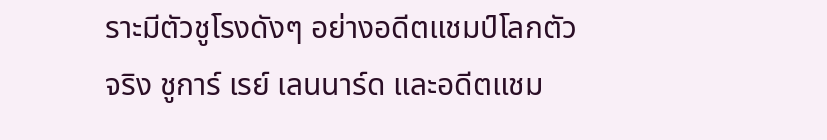ราะมีตัวชูโรงดังๆ อย่างอดีตแชมป์โลกตัวจริง ชูการ์ เรย์ เลนนาร์ด และอดีตแชม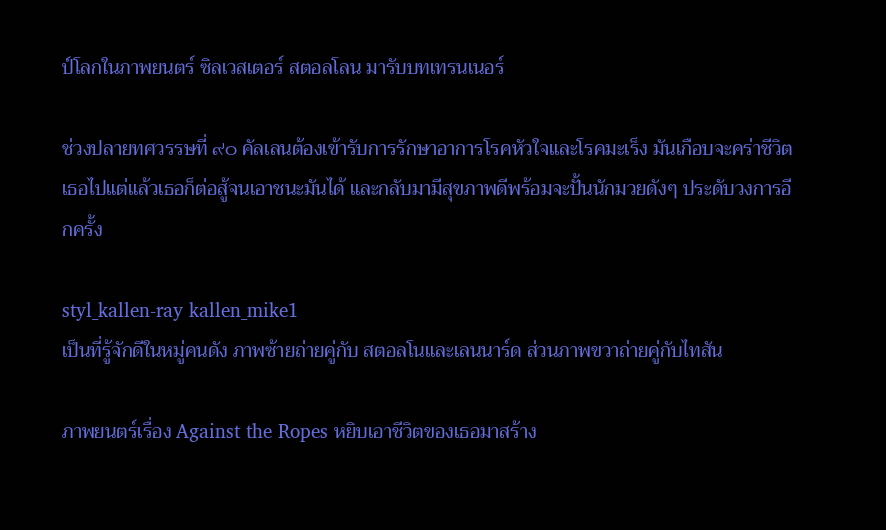ป์โลกในภาพยนตร์ ซิลเวสเตอร์ สตอลโลน มารับบทเทรนเนอร์

ช่วงปลายทศวรรษที่ ๙๐ คัลเลนต้องเข้ารับการรักษาอาการโรคหัวใจและโรคมะเร็ง มันเกือบจะคร่าชีวิตเธอไปแต่แล้วเธอก็ต่อสู้จนเอาชนะมันได้ และกลับมามีสุขภาพดีพร้อมจะปั้นนักมวยดังๆ ประดับวงการอีกครั้ง

styl_kallen-ray kallen_mike1
เป็นที่รู้จักดีในหมู่คนดัง ภาพซ้ายถ่ายคู่กับ สตอลโนและเลนนาร์ด ส่วนภาพขวาถ่ายคู่กับไทสัน

ภาพยนตร์เรื่อง Against the Ropes หยิบเอาชีวิตของเธอมาสร้าง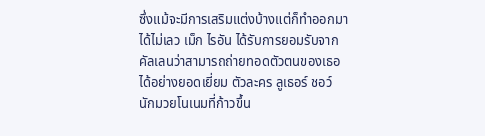ซึ่งแม้จะมีการเสริมแต่งบ้างแต่ก็ทำออกมาได้ไม่เลว เม็ก ไรอัน ได้รับการยอมรับจากคัลเลนว่าสามารถถ่ายทอดตัวตนของเธอได้อย่างยอดเยี่ยม ตัวละคร ลูเธอร์ ชอว์ นักมวยโนเนมที่ก้าวขึ้น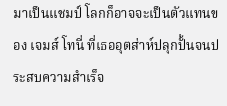มาเป็นแชมป์ โลกก็อาจจะเป็นตัวแทนของ เจมส์ โทนี่ ที่เธออุตส่าห์ปลุกปั้นจนประสบความสำเร็จ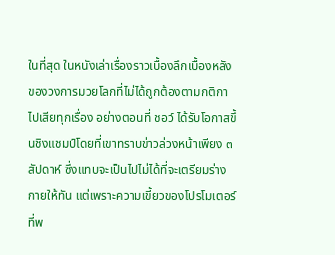ในที่สุด ในหนังเล่าเรื่องราวเบื้องลึกเบื้องหลังของวงการมวยโลกที่ไม่ได้ถูกต้องตามกติกาไปเสียทุกเรื่อง อย่างตอนที่ ชอว์ ได้รับโอกาสขึ้นชิงแชมป์โดยที่เขาทราบข่าวล่วงหน้าเพียง ๓ สัปดาห์ ซึ่งแทบจะเป็นไปไม่ได้ที่จะเตรียมร่างกายให้ทัน แต่เพราะความเขี้ยวของโปรโมเตอร์ที่พ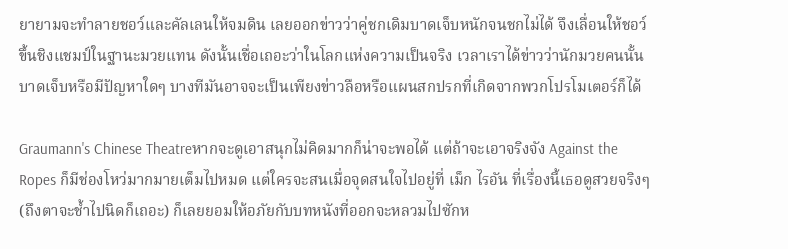ยายามจะทำลายชอว์และคัลเลนให้จมดิน เลยออกข่าวว่าคู่ชกเดิมบาดเจ็บหนักจนชกไม่ได้ จึงเลื่อนให้ชอว์ขึ้นชิงแชมป์ในฐานะมวยแทน ดังนั้นเชื่อเถอะว่าในโลกแห่งความเป็นจริง เวลาเราได้ข่าวว่านักมวยคนนั้นบาดเจ็บหรือมีปัญหาใดๆ บางทีมันอาจจะเป็นเพียงข่าวลือหรือแผนสกปรกที่เกิดจากพวกโปรโมเตอร์ก็ได้

Graumann's Chinese Theatreหากจะดูเอาสนุกไม่คิดมากก็น่าจะพอได้ แต่ถ้าจะเอาจริงจัง Against the Ropes ก็มีช่องโหว่มากมายเต็มไปหมด แต่ใครจะสนเมื่อจุดสนใจไปอยู่ที่ เม็ก ไรอัน ที่เรื่องนี้เธอดูสวยจริงๆ (ถึงตาจะช้ำไปนิดก็เถอะ) ก็เลยยอมให้อภัยกับบทหนังที่ออกจะหลวมไปซักห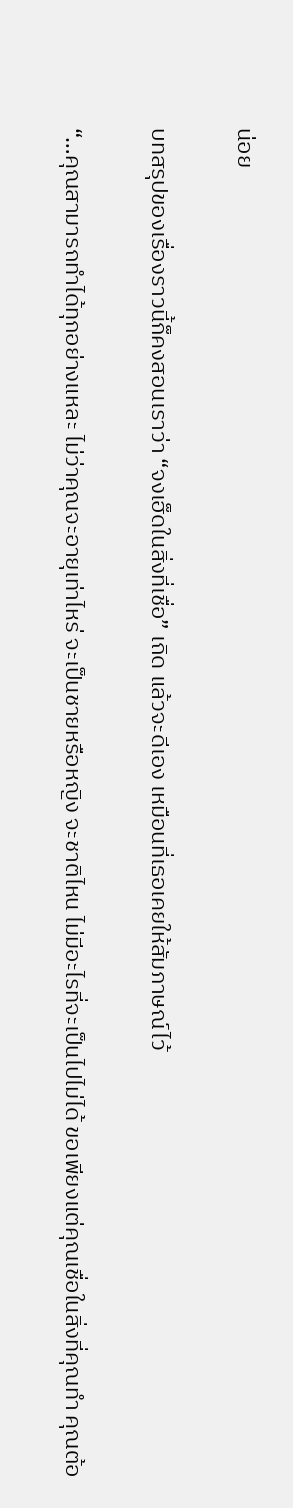น่อย

บทสรุปของเรื่องราวนี้ก็คงสอนเราว่า “จงเฮ็ดในสิ่งที่เชื่อ” เถิด แล้วจะดีเอง เหมือนที่เธอเคยให้สัมภาษณ์ไว้

“…คุณสามารถทำได้ทุกอย่างแหละ ไม่ว่าคุณจะอายุเท่าไหร่ จะเป็นชายหรือหญิง จะชาติไหน ไม่มีอะไรที่จะเป็นไปไม่ได้ ขอเพียงแต่คุณเชื่อในสิ่งที่คุณทำ คุณต้อ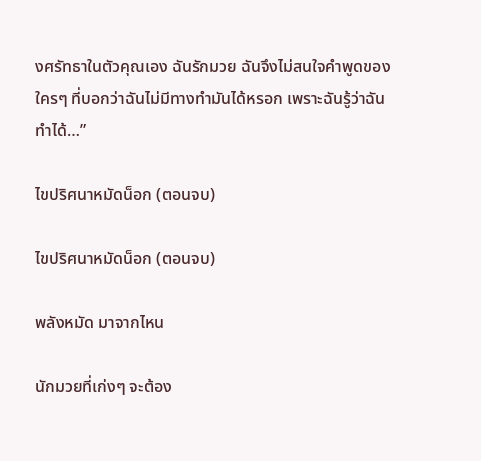งศรัทธาในตัวคุณเอง ฉันรักมวย ฉันจึงไม่สนใจคำพูดของใครๆ ที่บอกว่าฉันไม่มีทางทำมันได้หรอก เพราะฉันรู้ว่าฉันทำได้…”

ไขปริศนาหมัดน็อก (ตอนจบ)

ไขปริศนาหมัดน็อก (ตอนจบ)

พลังหมัด มาจากไหน

นักมวยที่เก่งๆ จะต้อง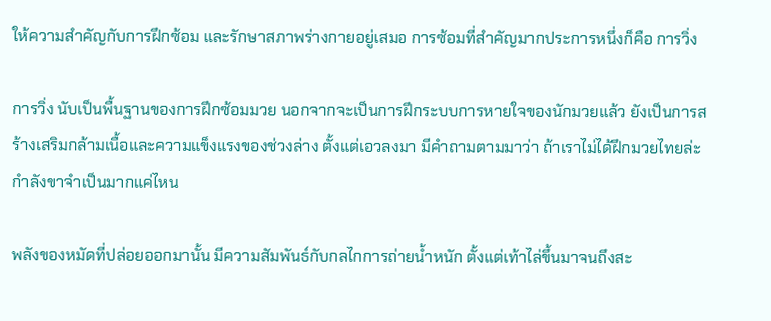ให้ความสำคัญกับการฝึกซ้อม และรักษาสภาพร่างกายอยู่เสมอ การซ้อมที่สำคัญมากประการหนึ่งก็คือ การวิ่ง

การวิ่ง นับเป็นพื้นฐานของการฝึกซ้อมมวย นอกจากจะเป็นการฝึกระบบการหายใจของนักมวยแล้ว ยังเป็นการสร้างเสริมกล้ามเนื้อและความแข็งแรงของช่วงล่าง ตั้งแต่เอวลงมา มีคำถามตามมาว่า ถ้าเราไม่ได้ฝึกมวยไทยล่ะ กำลังขาจำเป็นมากแค่ไหน

พลังของหมัดที่ปล่อยออกมานั้น มีความสัมพันธ์กับกลไกการถ่ายน้ำหนัก ตั้งแต่เท้าไล่ขึ้นมาจนถึงสะ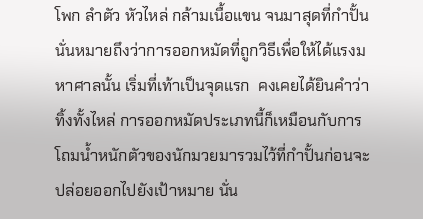โพก ลำตัว หัวไหล่ กล้ามเนื้อแขน จนมาสุดที่กำปั้น นั่นหมายถึงว่าการออกหมัดที่ถูกวิธีเพื่อให้ได้แรงมหาศาลนั้น เริ่มที่เท้าเป็นจุดแรก  คงเคยได้ยินคำว่า ทิ้งทั้งไหล่ การออกหมัดประเภทนี้ก็เหมือนกับการโถมน้ำหนักตัวของนักมวยมารวมไว้ที่กำปั้นก่อนจะปล่อยออกไปยังเป้าหมาย นั่น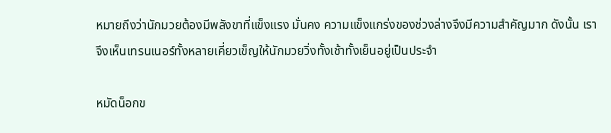หมายถึงว่านักมวยต้องมีพลังขาที่แข็งแรง มั่นคง ความแข็งแกร่งของช่วงล่างจึงมีความสำคัญมาก ดังนั้น เราจึงเห็นเทรนเนอร์ทั้งหลายเคี่ยวเข็ญให้นักมวยวิ่งทั้งเช้าทั้งเย็นอยู่เป็นประจำ

หมัดน็อกข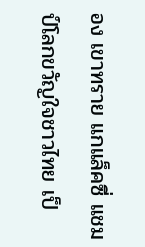อง เขาทราย แกแล็คซี่ แชมป์โลกขวัญใจชาวไทย เป็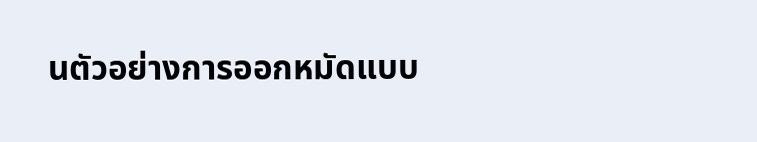นตัวอย่างการออกหมัดแบบ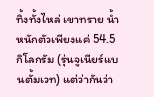ทิ้งทั้งไหล่ เขาทราย น้ำหนักตัวเพียงแค่ 54.5 กิโลกรัม (รุ่นจูเนียร์แบนตั้มเวท) แต่ว่ากันว่า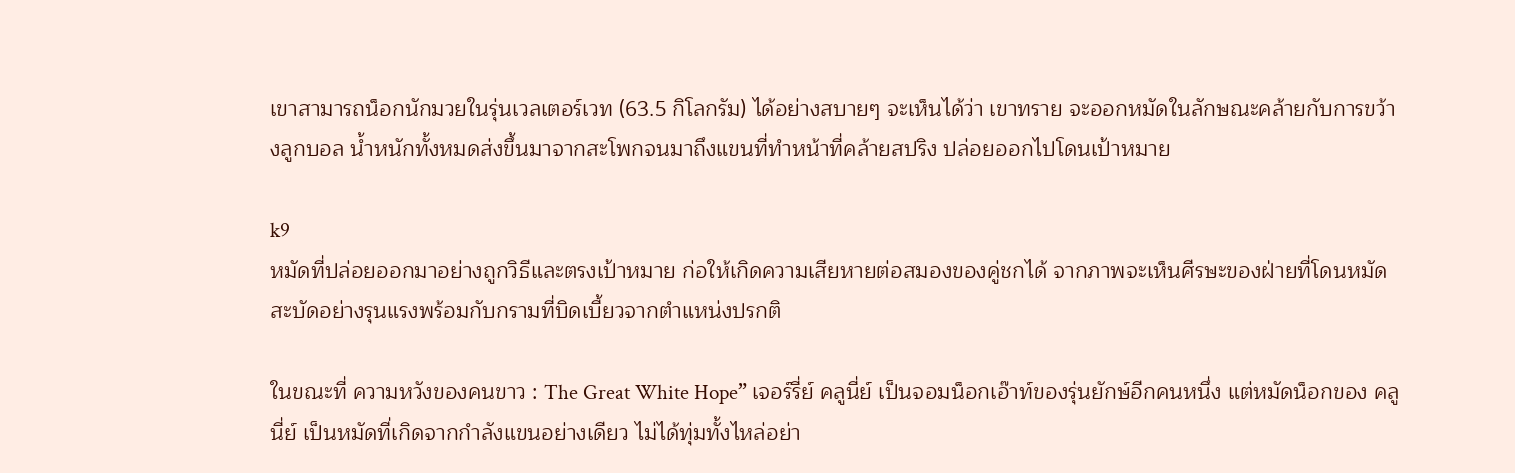เขาสามารถน็อกนักมวยในรุ่นเวลเตอร์เวท (63.5 กิโลกรัม) ได้อย่างสบายๆ จะเห็นได้ว่า เขาทราย จะออกหมัดในลักษณะคล้ายกับการขว้างลูกบอล น้ำหนักทั้งหมดส่งขึ้นมาจากสะโพกจนมาถึงแขนที่ทำหน้าที่คล้ายสปริง ปล่อยออกไปโดนเป้าหมาย

k9
หมัดที่ปล่อยออกมาอย่างถูกวิธีและตรงเป้าหมาย ก่อให้เกิดความเสียหายต่อสมองของคู่ชกได้ จากภาพจะเห็นศีรษะของฝ่ายที่โดนหมัด สะบัดอย่างรุนแรงพร้อมกับกรามที่บิดเบี้ยวจากตำแหน่งปรกติ

ในขณะที่ ความหวังของคนขาว : The Great White Hope” เจอร์รี่ย์ คลูนี่ย์ เป็นจอมน็อกเอ๊าท์ของรุ่นยักษ์อีกคนหนึ่ง แต่หมัดน็อกของ คลูนี่ย์ เป็นหมัดที่เกิดจากกำลังแขนอย่างเดียว ไม่ได้ทุ่มทั้งไหล่อย่า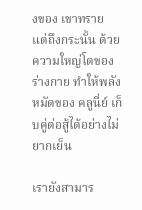งของ เขาทราย แต่ถึงกระนั้น ด้วยความใหญ่โตของร่างกาย ทำให้พลังหมัดของ คลูนี่ย์ เก็บคู่ต่อสู้ได้อย่างไม่ยากเย็น

เรายังสามาร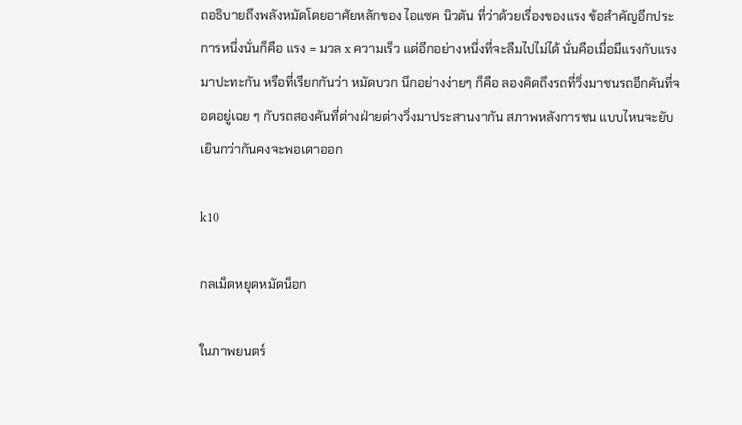ถอธิบายถึงพลังหมัดโดยอาศัยหลักของ ไอแซค นิวตัน ที่ว่าด้วยเรื่องของแรง ข้อสำคัญอีกประการหนึ่งนั่นก็คือ แรง = มวล x ความเร็ว แต่อีกอย่างหนึ่งที่จะลืมไปไม่ได้ นั่นคือเมื่อมีแรงกับแรงมาปะทะกัน หรือที่เรียกกันว่า หมัดบวก นึกอย่างง่ายๆ ก็คือ ลองคิดถึงรถที่วิ่งมาชนรถอีกคันที่จอดอยู่เฉย ๆ กับรถสองคันที่ต่างฝ่ายต่างวิ่งมาประสานงากัน สภาพหลังการชน แบบไหนจะยับเยินกว่ากันคงจะพอเดาออก

k10

กลเม็ดหยุดหมัดน็อก

ในภาพยนตร์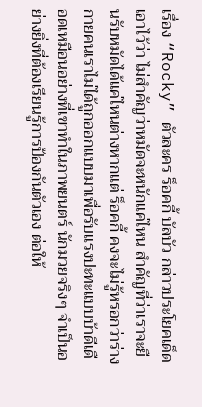เรื่อง “Rocky” ตัวละคร ร็อคกี้ บัลบัว กล่าวประโยคเด็ดเอาไว้ว่า ไม่สำคัญว่าหมัดจะหนักแค่ไหน สำคัญที่ว่าเราจะยืนรับหมัดได้แค่ไหนต่างหากแต่ ร็อคกี้ คงจะไม่รู้หรอกว่าร่างกายคนเราไม่ได้ถูกออกแบบมาเพื่อรับแรงปะทะแบบบ้าดีเดือดเหมือนอย่างที่เขาทำในภาพยนตร์ นักมวยจริงๆ จำเป็นอย่างยิ่งที่ต้องเรียนรู้การป้องกันตัวเอง ต่อให้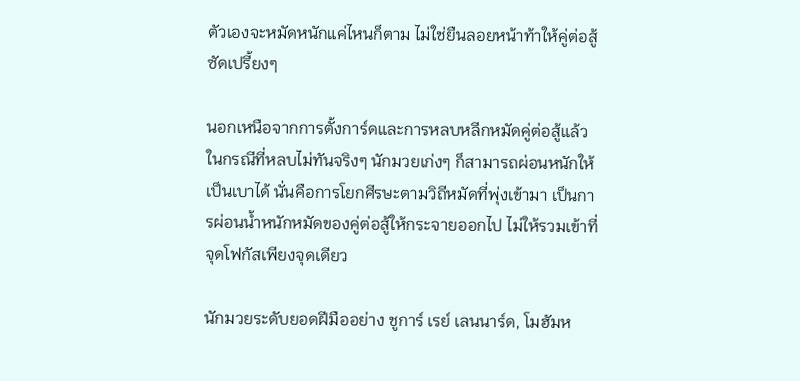ตัวเองจะหมัดหนักแค่ไหนก็ตาม ไม่ใช่ยืนลอยหน้าท้าให้คู่ต่อสู้ซัดเปรี้ยงๆ

นอกเหนือจากการตั้งการ์ดและการหลบหลีกหมัดคู่ต่อสู้แล้ว ในกรณีที่หลบไม่ทันจริงๆ นักมวยเก่งๆ ก็สามารถผ่อนหนักให้เป็นเบาได้ นั่นคือการโยกศีรษะตามวิถีหมัดที่พุ่งเข้ามา เป็นการผ่อนน้ำหนักหมัดของคู่ต่อสู้ให้กระจายออกไป ไม่ให้รวมเข้าที่จุดโฟกัสเพียงจุดเดียว

นักมวยระดับยอดฝีมืออย่าง ชูการ์ เรย์ เลนนาร์ด, โมฮัมห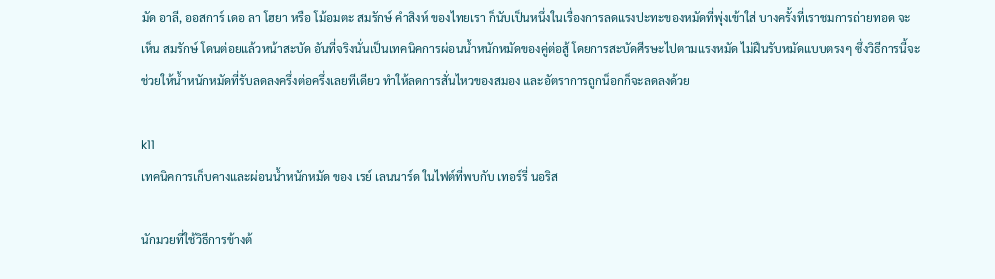มัด อาลี, ออสการ์ เดอ ลา โฮยา หรือ โม้อมตะ สมรักษ์ คำสิงห์ ของไทยเรา ก็นับเป็นหนึ่งในเรื่องการลดแรงปะทะของหมัดที่พุ่งเข้าใส่ บางครั้งที่เราชมการถ่ายทอด จะเห็น สมรักษ์ โดนต่อยแล้วหน้าสะบัด อันที่จริงนั่นเป็นเทคนิคการผ่อนน้ำหนักหมัดของคู่ต่อสู้ โดยการสะบัดศีรษะไปตามแรงหมัด ไม่ฝืนรับหมัดแบบตรงๆ ซึ่งวิธีการนี้จะช่วยให้น้ำหนักหมัดที่รับลดลงครึ่งต่อครึ่งเลยทีเดียว ทำให้ลดการสั่นไหวของสมอง และอัตราการถูกน็อกก็จะลดลงด้วย

k11
เทคนิคการเก็บคางและผ่อนน้ำหนักหมัด ของ เรย์ เลนนาร์ด ในไฟต์ที่พบกับ เทอร์รี่ นอริส

นักมวยที่ใช้วิธีการข้างต้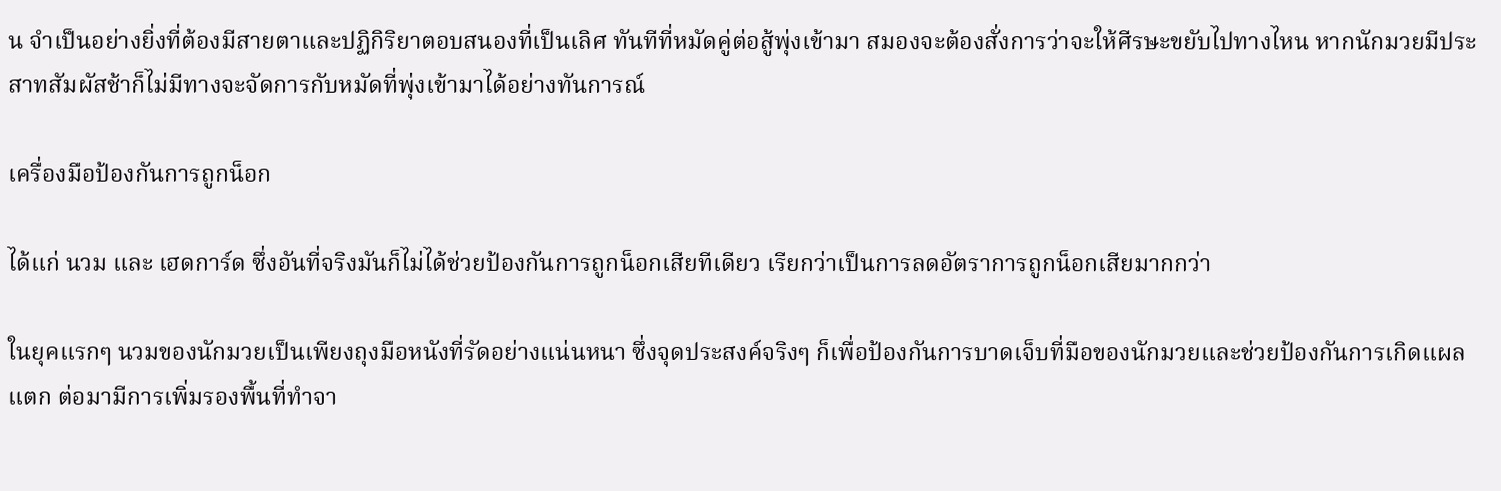น จำเป็นอย่างยิ่งที่ต้องมีสายตาและปฏิกิริยาตอบสนองที่เป็นเลิศ ทันทีที่หมัดคู่ต่อสู้พุ่งเข้ามา สมองจะต้องสั่งการว่าจะให้ศีรษะขยับไปทางไหน หากนักมวยมีประสาทสัมผัสช้าก็ไม่มีทางจะจัดการกับหมัดที่พุ่งเข้ามาได้อย่างทันการณ์

เครื่องมือป้องกันการถูกน็อก

ได้แก่ นวม และ เฮดการ์ด ซึ่งอันที่จริงมันก็ไม่ได้ช่วยป้องกันการถูกน็อกเสียทีเดียว เรียกว่าเป็นการลดอัตราการถูกน็อกเสียมากกว่า

ในยุคแรกๆ นวมของนักมวยเป็นเพียงถุงมือหนังที่รัดอย่างแน่นหนา ซึ่งจุดประสงค์จริงๆ ก็เพื่อป้องกันการบาดเจ็บที่มือของนักมวยและช่วยป้องกันการเกิดแผลแตก ต่อมามีการเพิ่มรองพื้นที่ทำจา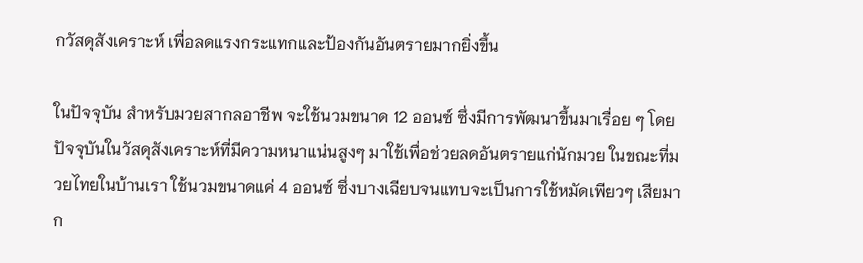กวัสดุสังเคราะห์ เพื่อลดแรงกระแทกและป้องกันอันตรายมากยิ่งขึ้น

ในปัจจุบัน สำหรับมวยสากลอาชีพ จะใช้นวมขนาด 12 ออนซ์ ซึ่งมีการพัฒนาขึ้นมาเรื่อย ๆ โดยปัจจุบันในวัสดุสังเคราะห์ที่มีความหนาแน่นสูงๆ มาใช้เพื่อช่วยลดอันตรายแก่นักมวย ในขณะที่มวยไทยในบ้านเรา ใช้นวมขนาดแค่ 4 ออนซ์ ซึ่งบางเฉียบจนแทบจะเป็นการใช้หมัดเพียวๆ เสียมาก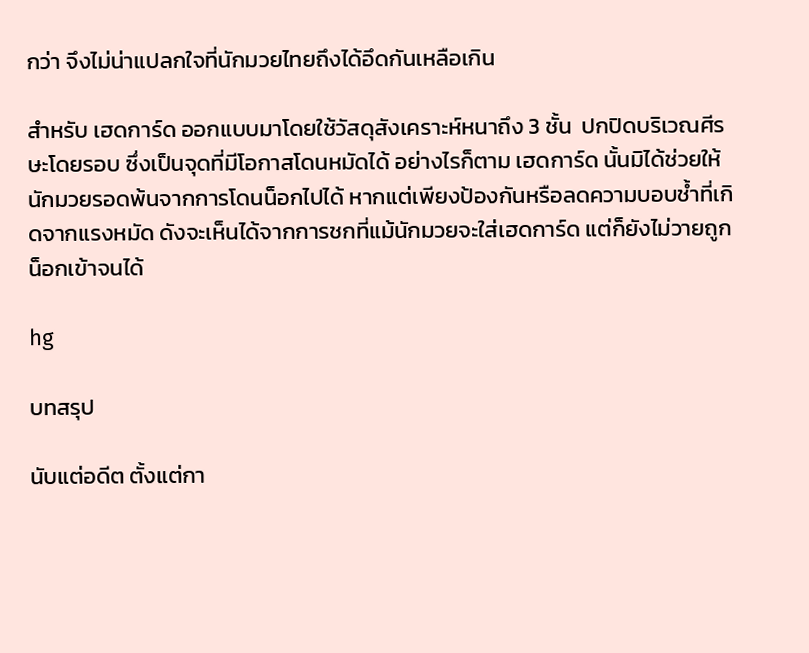กว่า จึงไม่น่าแปลกใจที่นักมวยไทยถึงได้อึดกันเหลือเกิน

สำหรับ เฮดการ์ด ออกแบบมาโดยใช้วัสดุสังเคราะห์หนาถึง 3 ชั้น  ปกปิดบริเวณศีรษะโดยรอบ ซึ่งเป็นจุดที่มีโอกาสโดนหมัดได้ อย่างไรก็ตาม เฮดการ์ด นั้นมิได้ช่วยให้นักมวยรอดพ้นจากการโดนน็อกไปได้ หากแต่เพียงป้องกันหรือลดความบอบช้ำที่เกิดจากแรงหมัด ดังจะเห็นได้จากการชกที่แม้นักมวยจะใส่เฮดการ์ด แต่ก็ยังไม่วายถูกน็อกเข้าจนได้

hg

บทสรุป

นับแต่อดีต ตั้งแต่กา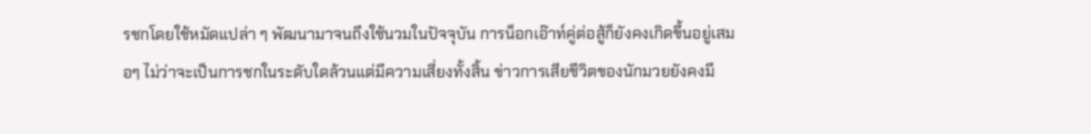รชกโดยใช้หมัดแปล่า ๆ พัฒนามาจนถึงใช้นวมในปัจจุบัน การน็อกเอ๊าท์คู่ต่อสู้ก็ยังคงเกิดขึ้นอยู่เสมอๆ ไม่ว่าจะเป็นการชกในระดับใดล้วนแต่มีความเสี่ยงทั้งสิ้น ข่าวการเสียชีวิตของนักมวยยังคงมี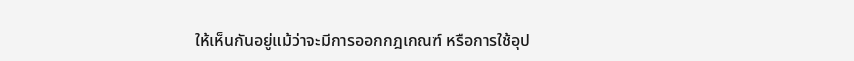ให้เห็นกันอยู่แม้ว่าจะมีการออกกฎเกณฑ์ หรือการใช้อุป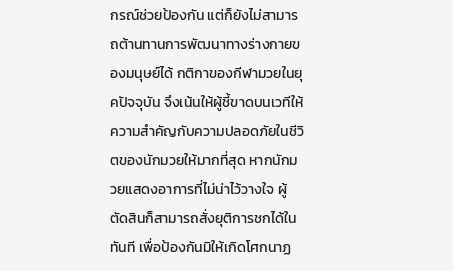กรณ์ช่วยป้องกัน แต่ก็ยังไม่สามารถต้านทานการพัฒนาทางร่างกายของมนุษย์ได้ กติกาของกีฬามวยในยุคปัจจุบัน จึงเน้นให้ผู้ชี้ขาดบนเวทีให้ความสำคัญกับความปลอดภัยในชีวิตของนักมวยให้มากที่สุด หากนักมวยแสดงอาการที่ไม่น่าไว้วางใจ ผู้ตัดสินก็สามารถสั่งยุติการชกได้ในทันที เพื่อป้องกันมิให้เกิดโศกนาฏ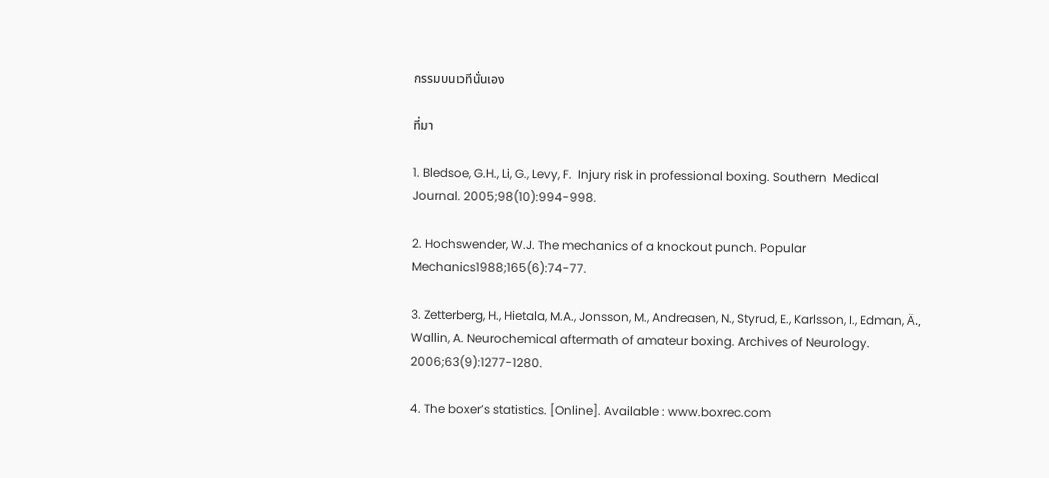กรรมบนเวทีนั่นเอง

ที่มา

1. Bledsoe, G.H., Li, G., Levy, F.  Injury risk in professional boxing. Southern  Medical Journal. 2005;98(10):994-998.

2. Hochswender, W.J. The mechanics of a knockout punch. Popular Mechanics1988;165(6):74-77.

3. Zetterberg, H., Hietala, M.A., Jonsson, M., Andreasen, N., Styrud, E., Karlsson, I., Edman, Ä., Wallin, A. Neurochemical aftermath of amateur boxing. Archives of Neurology. 2006;63(9):1277-1280.

4. The boxer’s statistics. [Online]. Available : www.boxrec.com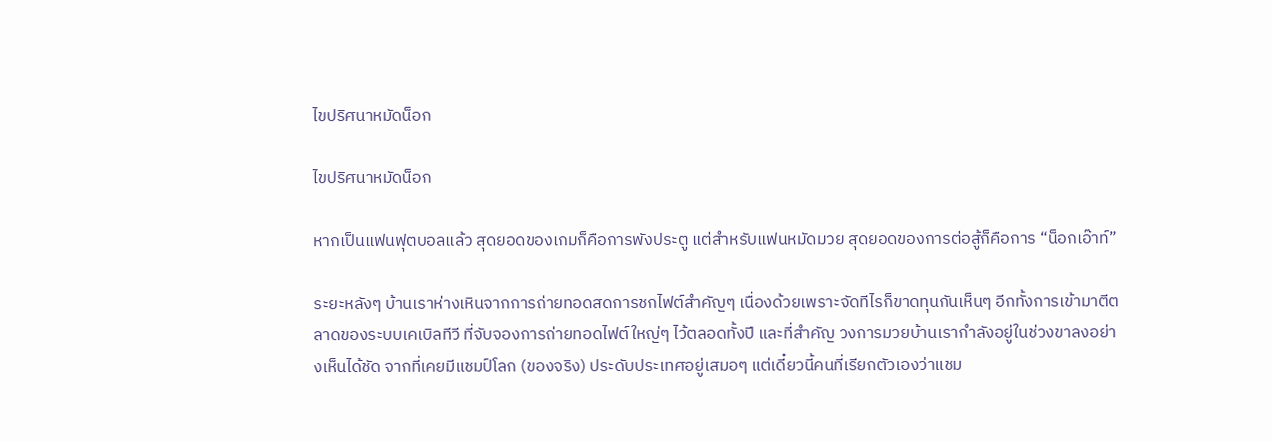ไขปริศนาหมัดน็อก

ไขปริศนาหมัดน็อก

หากเป็นแฟนฟุตบอลแล้ว สุดยอดของเกมก็คือการพังประตู แต่สำหรับแฟนหมัดมวย สุดยอดของการต่อสู้ก็คือการ “น็อกเอ๊าท์”

ระยะหลังๆ บ้านเราห่างเหินจากการถ่ายทอดสดการชกไฟต์สำคัญๆ เนื่องด้วยเพราะจัดทีไรก็ขาดทุนกันเห็นๆ อีกทั้งการเข้ามาตีตลาดของระบบเคเบิลทีวี ที่จับจองการถ่ายทอดไฟต์ใหญ่ๆ ไว้ตลอดทั้งปี และที่สำคัญ วงการมวยบ้านเรากำลังอยู่ในช่วงขาลงอย่างเห็นได้ชัด จากที่เคยมีแชมป์โลก (ของจริง) ประดับประเทศอยู่เสมอๆ แต่เดี๋ยวนี้คนที่เรียกตัวเองว่าแชม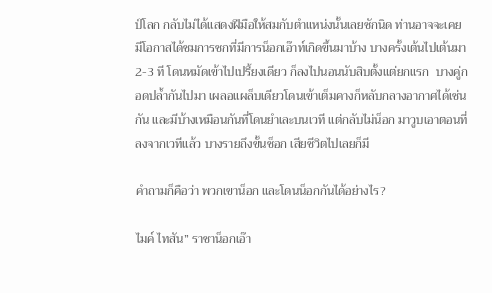ป์โลก กลับไม่ได้แสดงฝีมือให้สมกับตำแหน่งนั้นเลยซักนิด ท่านอาจจะเคยมีโอกาสได้ชมการชกที่มีการน็อกเอ๊าท์เกิดขึ้นมาบ้าง บางครั้งเต้นไปเต้นมา 2-3 ที โดนหมัดเข้าไปเปรี้ยงเดียว ก็ลงไปนอนนับสิบตั้งแต่ยกแรก  บางคู่กอดปล้ำกันไปมา เผลอแผล็บเดียวโดนเข้าเต็มคางก็หลับกลางอากาศได้เช่นกัน และมีบ้างเหมือนกันที่โดนยำเละบนเวที แต่กลับไม่น็อก มาวูบเอาตอนที่ลงจากเวทีแล้ว บางรายถึงขั้นช็อก เสียชีวิตไปเลยก็มี

คำถามก็คือว่า พวกเขาน็อก และโดนน็อกกันได้อย่างไร?

ไมค์ ไทสัน” ราชาน็อกเอ๊า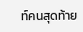ท์คนสุดท้าย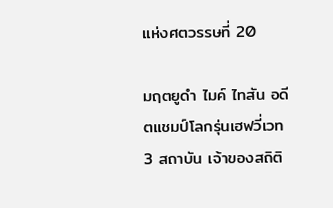แห่งศตวรรษที่ 20

มฤตยูดำ ไมค์ ไทสัน อดีตแชมป์โลกรุ่นเฮฟวี่เวท 3 สถาบัน เจ้าของสถิติ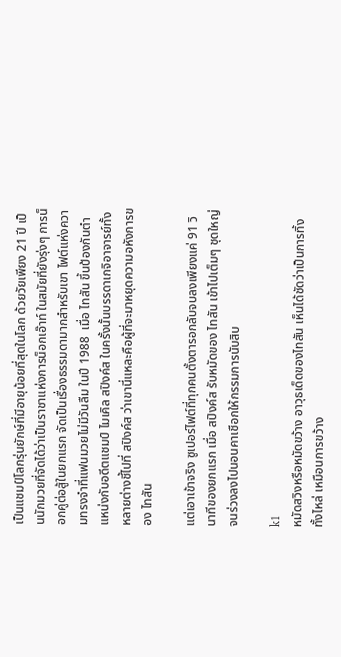เป็นแชมป์โลกรุ่นยักษ์ที่มีอายุน้อยที่สุดในโลก ด้วยวัยเพียง 21 ปี เป็นนักมวยที่จัดได้ว่าเป็นราชาแห่งการน็อกเอ๊าท์ ในสมัยที่ยังรุ่งๆ การน็อกคู่ต่อสู้ในยกแรก จัดเป็นเรื่องธรรมดามากสำหรับเขา ไฟต์แห่งความทรงจำที่แฟนมวยไม่มีวันลืม ในปี 1988  เมื่อ ไทสัน ขึ้นป้องกันตำแหน่งกับอดีตแชมป์ ไมเคิล สปิงค์ส ในครั้งนั้นบรรดาเกจิอาจารย์ทั้งหลายต่างชี้ไปที่ สปิงค์ส ว่าเขานี่แหละคือผู้ที่จะมาหยุดความอหังการของ ไทสัน

แต่เอาเข้าจริง ซูเปอร์ไฟต์ที่ทุกคนตั้งตารอกลับจบลงเพียงแค่ 91 วินาทีของยกแรก เมื่อ สปิงค์ส รับหมัดของ ไทสัน เข้าไปเต็มๆ ชุดใหญ่ จนร่วงลงไปนอนคาเชือกให้กรรมการนับสิบ

k1
หมัดสวิงหรือหมัดขว้าง อาวุธเด็ดของไทสัน เห็นได้ชัดว่าเป็นการทิ้งทั้งไหล่ เหมือนการขว้าง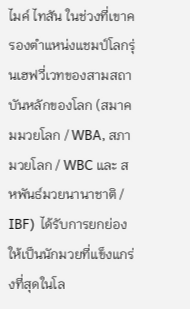ไมค์ ไทสัน ในช่วงที่เขาครองตำแหน่งแชมป์โลกรุ่นเฮฟวี่เวทของสามสถาบันหลักของโลก (สมาคมมวยโลก / WBA, สภามวยโลก / WBC และ สหพันธ์มวยนานาชาติ / IBF)  ได้รับการยกย่องให้เป็นนักมวยที่แข็งแกร่งที่สุดในโล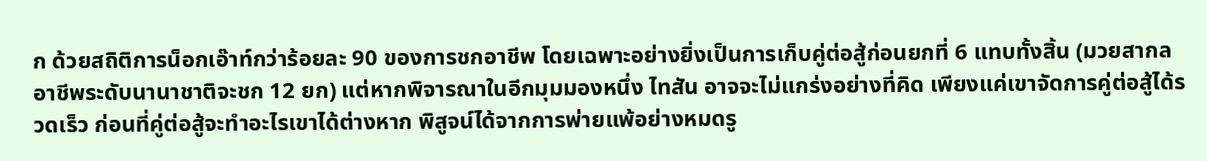ก ด้วยสถิติการน็อกเอ๊าท์กว่าร้อยละ 90 ของการชกอาชีพ โดยเฉพาะอย่างยิ่งเป็นการเก็บคู่ต่อสู้ก่อนยกที่ 6 แทบทั้งสิ้น (มวยสากลอาชีพระดับนานาชาติจะชก 12 ยก) แต่หากพิจารณาในอีกมุมมองหนึ่ง ไทสัน อาจจะไม่แกร่งอย่างที่คิด เพียงแค่เขาจัดการคู่ต่อสู้ได้รวดเร็ว ก่อนที่คู่ต่อสู้จะทำอะไรเขาได้ต่างหาก พิสูจน์ได้จากการพ่ายแพ้อย่างหมดรู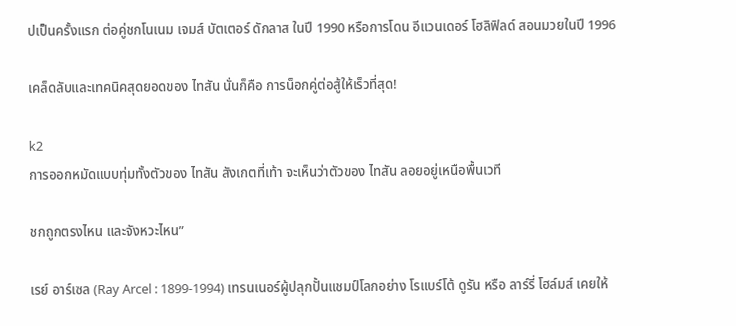ปเป็นครั้งแรก ต่อคู่ชกโนเนม เจมส์ บัตเตอร์ ดักลาส ในปี 1990 หรือการโดน อีแวนเดอร์ โฮลิฟิลด์ สอนมวยในปี 1996

เคล็ดลับและเทคนิคสุดยอดของ ไทสัน นั่นก็คือ การน็อกคู่ต่อสู้ให้เร็วที่สุด!

k2
การออกหมัดแบบทุ่มทั้งตัวของ ไทสัน สังเกตที่เท้า จะเห็นว่าตัวของ ไทสัน ลอยอยู่เหนือพื้นเวที

ชกถูกตรงไหน และจังหวะไหน”

เรย์ อาร์เซล (Ray Arcel : 1899-1994) เทรนเนอร์ผู้ปลุกปั้นแชมป์โลกอย่าง โรแบร์โต้ ดูรัน หรือ ลาร์รี่ โฮล์มส์ เคยให้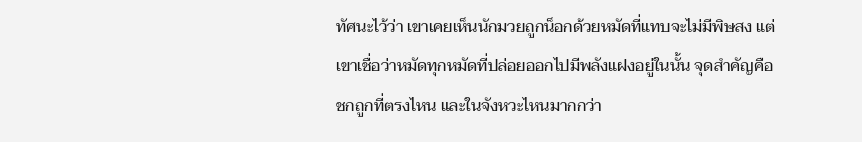ทัศนะไว้ว่า เขาเคยเห็นนักมวยถูกน็อกด้วยหมัดที่แทบจะไม่มีพิษสง แต่เขาเชื่อว่าหมัดทุกหมัดที่ปล่อยออกไปมีพลังแฝงอยู่ในนั้น จุดสำคัญคือ ชกถูกที่ตรงไหน และในจังหวะไหนมากกว่า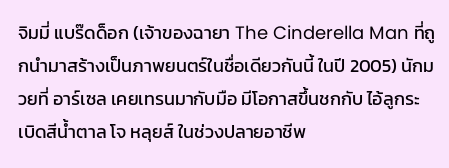จิมมี่ แบร๊ดด็อก (เจ้าของฉายา The Cinderella Man ที่ถูกนำมาสร้างเป็นภาพยนตร์ในชื่อเดียวกันนี้ ในปี 2005) นักมวยที่ อาร์เซล เคยเทรนมากับมือ มีโอกาสขึ้นชกกับ ไอ้ลูกระเบิดสีน้ำตาล โจ หลุยส์ ในช่วงปลายอาชีพ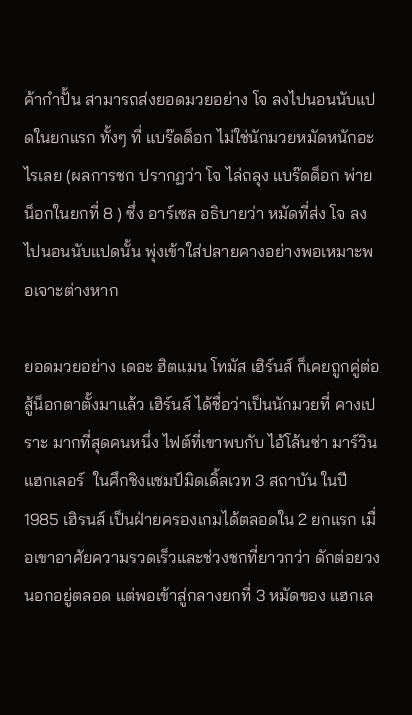ค้ากำปั้น สามารถส่งยอดมวยอย่าง โจ ลงไปนอนนับแปดในยกแรก ทั้งๆ ที่ แบร๊ดด็อก ไม่ใช่นักมวยหมัดหนักอะไรเลย (ผลการชก ปรากฏว่า โจ ไล่ถลุง แบร๊ดด็อก พ่ายน็อกในยกที่ 8 ) ซึ่ง อาร์เซล อธิบายว่า หมัดที่ส่ง โจ ลงไปนอนนับแปดนั้น พุ่งเข้าใส่ปลายคางอย่างพอเหมาะพอเจาะต่างหาก

ยอดมวยอย่าง เดอะ ฮิตแมน โทมัส เฮิร์นส์ ก็เคยถูกคู่ต่อสู้น็อกตาตั้งมาแล้ว เฮิร์นส์ ได้ชื่อว่าเป็นนักมวยที่ คางเปราะ มากที่สุดคนหนึ่ง ไฟต์ที่เขาพบกับ ไอ้โล้นซ่า มาร์วิน แฮกเลอร์  ในศึกชิงแชมป์มิดเดิ้ลเวท 3 สถาบัน ในปี 1985 เฮิรนส์ เป็นฝ่ายครองเกมได้ตลอดใน 2 ยกแรก เมื่อเขาอาศัยความรวดเร็วและช่วงชกที่ยาวกว่า ดักต่อยวงนอกอยู่ตลอด แต่พอเข้าสู่กลางยกที่ 3 หมัดของ แฮกเล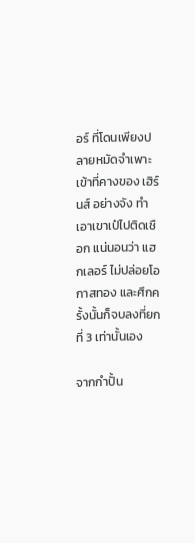อร์ ที่โดนเพียงปลายหมัดจำเพาะเข้าที่คางของ เฮิร์นส์ อย่างจัง ทำเอาเขาเป๋ไปติดเชือก แน่นอนว่า แฮกเลอร์ ไม่ปล่อยโอกาสทอง และศึกครั้งนั้นก็จบลงที่ยกที่ 3 เท่านั้นเอง

จากกำปั้น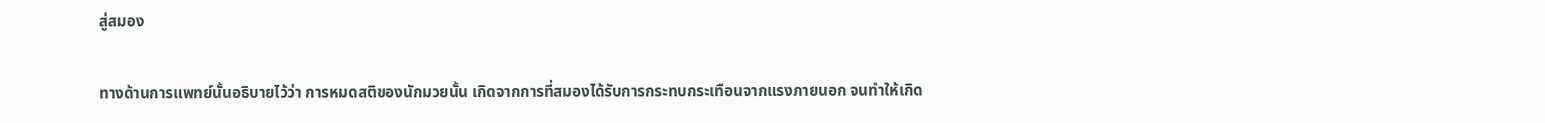สู่สมอง

ทางด้านการแพทย์นั้นอธิบายไว้ว่า การหมดสติของนักมวยนั้น เกิดจากการที่สมองได้รับการกระทบกระเทือนจากแรงภายนอก จนทำให้เกิด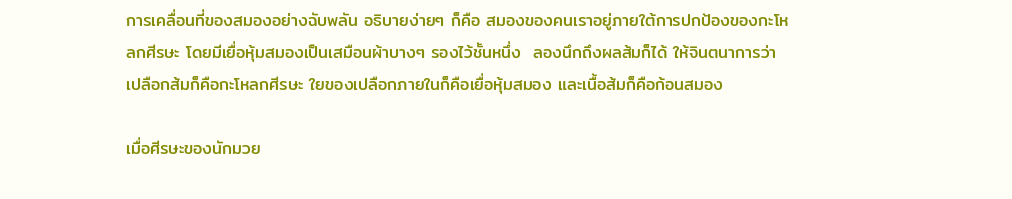การเคลื่อนที่ของสมองอย่างฉับพลัน อธิบายง่ายๆ ก็คือ สมองของคนเราอยู่ภายใต้การปกป้องของกะโหลกศีรษะ โดยมีเยื่อหุ้มสมองเป็นเสมือนผ้าบางๆ รองไว้ชั้นหนึ่ง  ลองนึกถึงผลส้มก็ได้ ให้จินตนาการว่าเปลือกส้มก็คือกะโหลกศีรษะ ใยของเปลือกภายในก็คือเยื่อหุ้มสมอง และเนื้อส้มก็คือก้อนสมอง

เมื่อศีรษะของนักมวย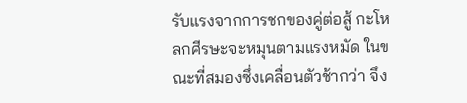รับแรงจากการชกของคู่ต่อสู้ กะโหลกศีรษะจะหมุนตามแรงหมัด ในขณะที่สมองซึ่งเคลื่อนตัวช้ากว่า จึง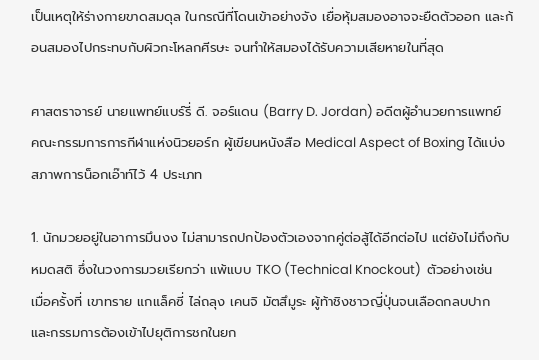เป็นเหตุให้ร่างกายขาดสมดุล ในกรณีที่โดนเข้าอย่างจัง เยื่อหุ้มสมองอาจจะยืดตัวออก และก้อนสมองไปกระทบกับผิวกะโหลกศีรษะ จนทำให้สมองได้รับความเสียหายในที่สุด

ศาสตราจารย์ นายแพทย์แบร์รี่ ดี. จอร์แดน (Barry D. Jordan) อดีตผู้อำนวยการแพทย์ คณะกรรมการการกีฬาแห่งนิวยอร์ก ผู้เขียนหนังสือ Medical Aspect of Boxing ได้แบ่งสภาพการน็อกเอ๊าท์ไว้ 4 ประเภท

1. นักมวยอยู่ในอาการมึนงง ไม่สามารถปกป้องตัวเองจากคู่ต่อสู้ได้อีกต่อไป แต่ยังไม่ถึงกับหมดสติ ซึ่งในวงการมวยเรียกว่า แพ้แบบ TKO (Technical Knockout)  ตัวอย่างเช่น เมื่อครั้งที่ เขาทราย แกแล็คซี่ ไล่ถลุง เคนจิ มัตสึมูระ ผู้ท้าชิงชาวญี่ปุ่นจนเลือดกลบปาก และกรรมการต้องเข้าไปยุติการชกในยก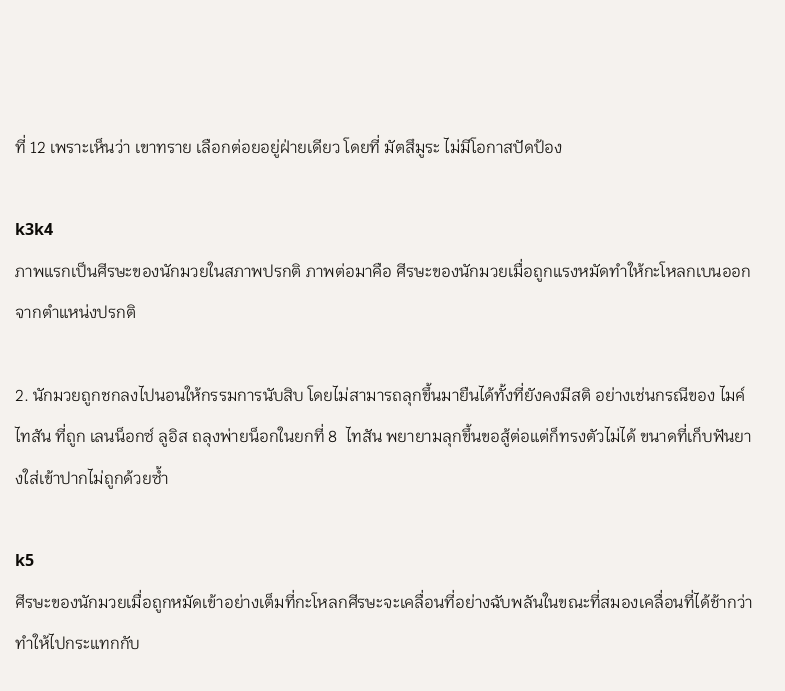ที่ 12 เพราะเห็นว่า เขาทราย เลือกต่อยอยู่ฝ่ายเดียว โดยที่ มัตสึมูระ ไม่มีโอกาสปัดป้อง

k3k4
ภาพแรกเป็นศีรษะของนักมวยในสภาพปรกติ ภาพต่อมาคือ ศีรษะของนักมวยเมื่อถูกแรงหมัดทำให้กะโหลกเบนออกจากตำแหน่งปรกติ

2. นักมวยถูกชกลงไปนอนให้กรรมการนับสิบ โดยไม่สามารถลุกขึ้นมายืนได้ทั้งที่ยังคงมีสติ อย่างเช่นกรณีของ ไมค์ ไทสัน ที่ถูก เลนน็อกซ์ ลูอิส ถลุงพ่ายน็อกในยกที่ 8  ไทสัน พยายามลุกขึ้นขอสู้ต่อแต่ก็ทรงตัวไม่ได้ ขนาดที่เก็บฟันยางใส่เข้าปากไม่ถูกด้วยซ้ำ

k5
ศีรษะของนักมวยเมื่อถูกหมัดเข้าอย่างเต็มที่กะโหลกศีรษะจะเคลื่อนที่อย่างฉับพลันในขณะที่สมองเคลื่อนที่ได้ช้ากว่า ทำให้ไปกระแทกกับ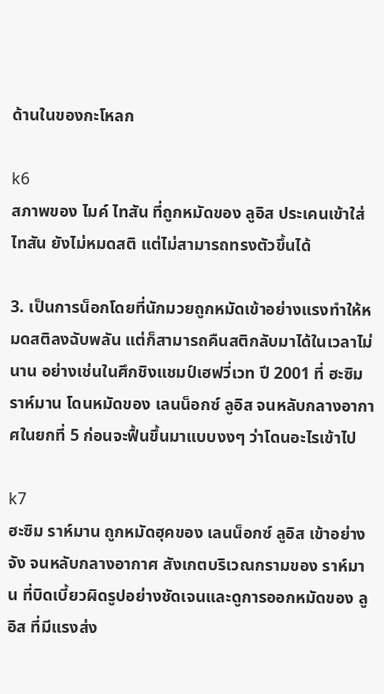ด้านในของกะโหลก

k6
สภาพของ ไมค์ ไทสัน ที่ถูกหมัดของ ลูอิส ประเคนเข้าใส่ ไทสัน ยังไม่หมดสติ แต่ไม่สามารถทรงตัวขึ้นได้

3. เป็นการน็อกโดยที่นักมวยถูกหมัดเข้าอย่างแรงทำให้หมดสติลงฉับพลัน แต่ก็สามารถคืนสติกลับมาได้ในเวลาไม่นาน อย่างเช่นในศึกชิงแชมป์เฮฟวี่เวท ปี 2001 ที่ ฮะซิม ราห์มาน โดนหมัดของ เลนน็อกซ์ ลูอิส จนหลับกลางอากาศในยกที่ 5 ก่อนจะฟื้นขึ้นมาแบบงงๆ ว่าโดนอะไรเข้าไป

k7
ฮะซิม ราห์มาน ถูกหมัดฮุคของ เลนน็อกซ์ ลูอิส เข้าอย่างจัง จนหลับกลางอากาศ สังเกตบริเวณกรามของ ราห์มาน ที่บิดเบี้ยวผิดรูปอย่างชัดเจนและดูการออกหมัดของ ลูอิส ที่มีแรงส่ง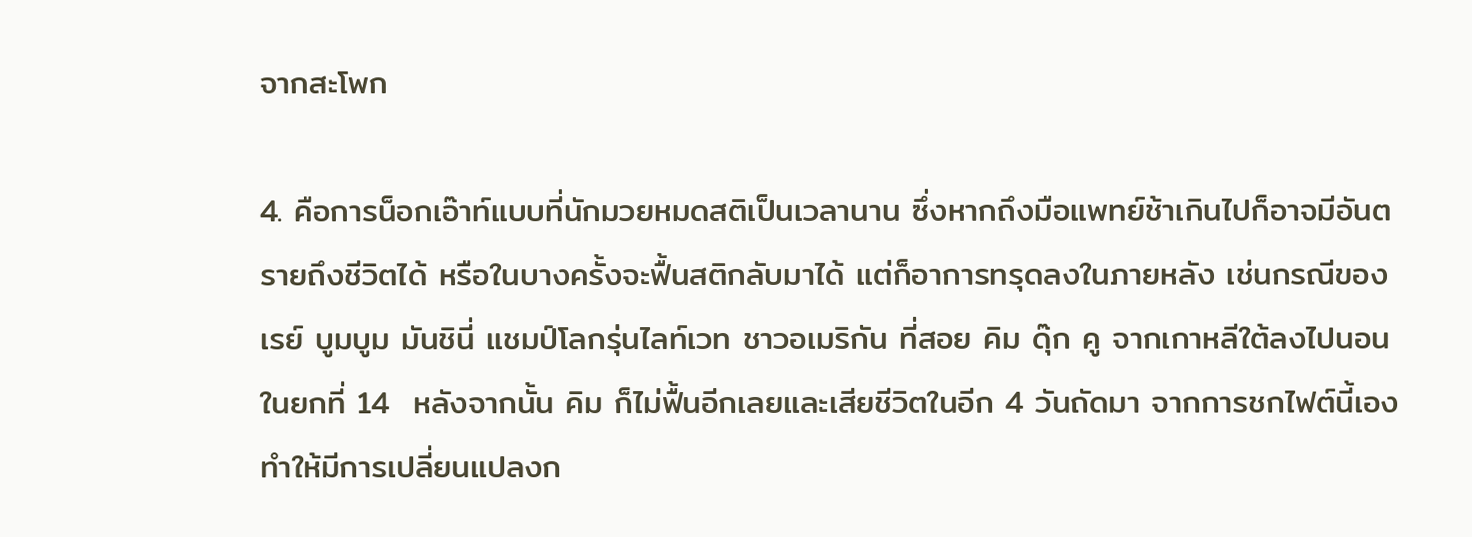จากสะโพก

4. คือการน็อกเอ๊าท์แบบที่นักมวยหมดสติเป็นเวลานาน ซึ่งหากถึงมือแพทย์ช้าเกินไปก็อาจมีอันตรายถึงชีวิตได้ หรือในบางครั้งจะฟื้นสติกลับมาได้ แต่ก็อาการทรุดลงในภายหลัง เช่นกรณีของ เรย์ บูมบูม มันชินี่ แชมป์โลกรุ่นไลท์เวท ชาวอเมริกัน ที่สอย คิม ดุ๊ก คู จากเกาหลีใต้ลงไปนอนในยกที่ 14  หลังจากนั้น คิม ก็ไม่ฟื้นอีกเลยและเสียชีวิตในอีก 4 วันถัดมา จากการชกไฟต์นี้เอง ทำให้มีการเปลี่ยนแปลงก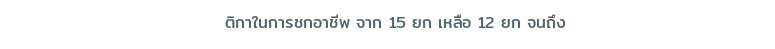ติกาในการชกอาชีพ จาก 15 ยก เหลือ 12 ยก จนถึง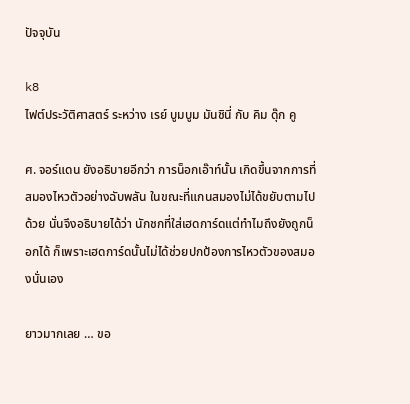ปัจจุบัน

k8
ไฟต์ประวัติศาสตร์ ระหว่าง เรย์ บูมบูม มันชินี่ กับ คิม ดุ๊ก คู

ศ. จอร์แดน ยังอธิบายอีกว่า การน็อกเอ๊าท์นั้น เกิดขึ้นจากการที่สมองไหวตัวอย่างฉับพลัน ในขณะที่แกนสมองไม่ได้ขยับตามไปด้วย นั่นจึงอธิบายได้ว่า นักชกที่ใส่เฮดการ์ดแต่ทำไมถึงยังถูกน็อกได้ ก็เพราะเฮดการ์ดนั้นไม่ได้ช่วยปกป้องการไหวตัวของสมองนั่นเอง

ยาวมากเลย … ขอ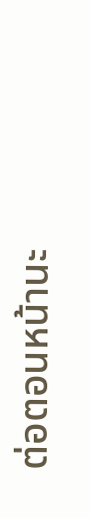ต่อตอนหน้านะ